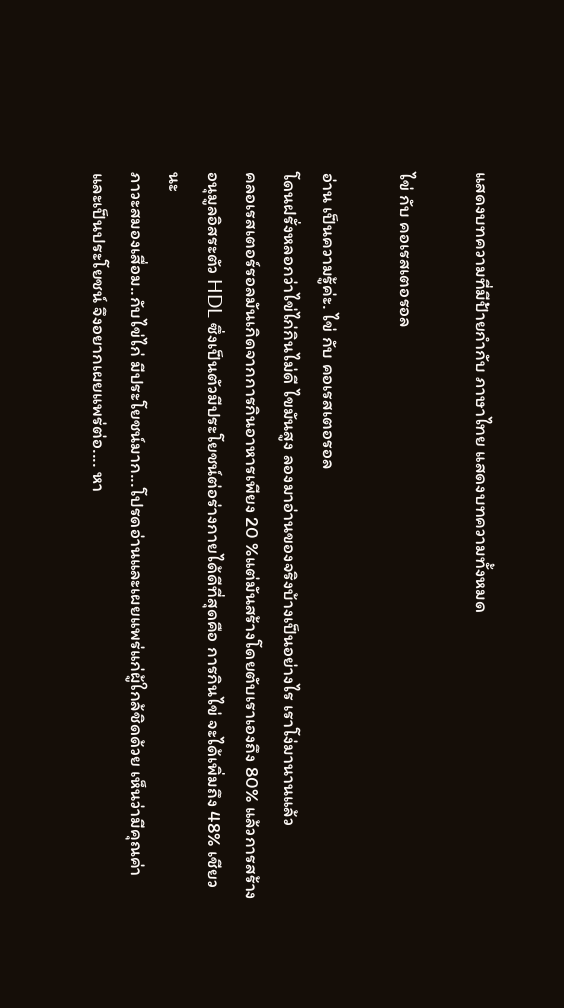แสดงบทความที่มีป้ายกำกับ ภาษาไทย แสดงบทความทั้งหมด

ไข่ กับ คอเรสเตอรอล

อ่าน เป็นความรู้ค่ะ. ไข่ กับ คอเรสเตอรอล
โดนฝรั่งหลอกว่าไข่ไก่กินไม่ดี ไขมันสูง ลองมาอ่านของจริงบ้างเป็นอย่างไร เราโง่มานานแล้ว
คลอเรสเตอร์รอลมันเกิดจากการกินอาหารเพียง 20 %แต่มันสร้างโดยตับเราเองถึง 80% แล้วการสร้างอนุมูลอิสระตัว HDL ซึ่งเป็นตัวมีประโยชน์ต่อร่างกายได้ดีที่สุดคือ การกินไข่ จะได้เพิ่มถึง 48% เชียวนะ
ภาวะสมองเสื่อม..กับไข่ไก่ มีประโยชน์มาก...โปรดอ่านและเผยแพร่แก่ผู้ใกล้ชิดด้วย เห็นว่ามีคุณค่าและเป็นประโยชน์ จึงอยากเผยแพร่ต่อ.... หา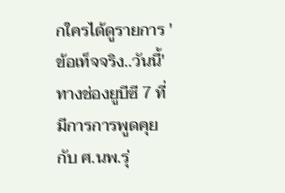กใครได้ดูรายการ 'ข้อเท็จจริง..วันนี้' ทางช่องยูบีซี 7 ที่มีการการพูดคุยกับ ศ.นพ.รุ่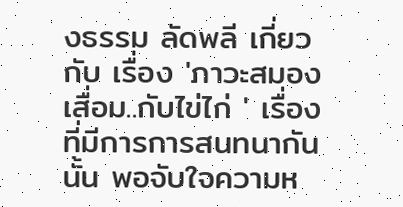งธรรม ลัดพลี เกี่ยวกับ เรื่อง 'ภาวะสมองเสื่อม..กับไข่ไก่ ' เรื่องที่มีการการสนทนากันนั้น พอจับใจความห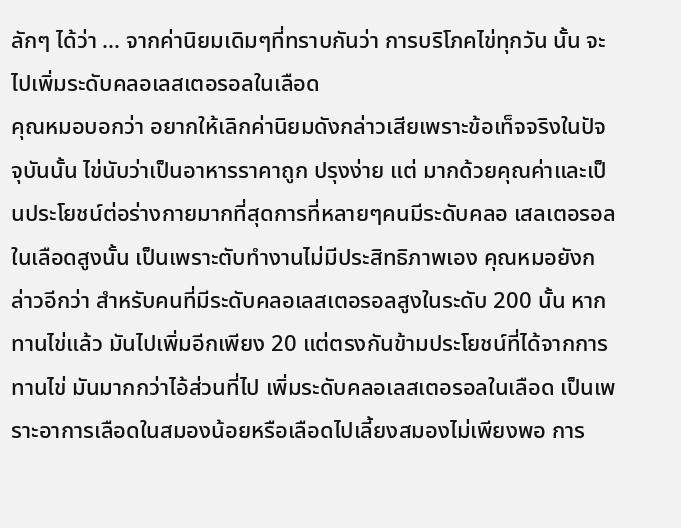ลักๆ ได้ว่า ... จากค่านิยมเดิมๆที่ทราบกันว่า การบริโภคไข่ทุกวัน นั้น จะไปเพิ่มระดับคลอเลสเตอรอลในเลือด
คุณหมอบอกว่า อยากให้เลิกค่านิยมดังกล่าวเสียเพราะข้อเท็จจริงในปัจจุบันนั้น ไข่นับว่าเป็นอาหารราคาถูก ปรุงง่าย แต่ มากด้วยคุณค่าและเป็นประโยชน์ต่อร่างกายมากที่สุดการที่หลายๆคนมีระดับคลอ เสลเตอรอลในเลือดสูงนั้น เป็นเพราะตับทำงานไม่มีประสิทธิภาพเอง คุณหมอยังกล่าวอีกว่า สำหรับคนที่มีระดับคลอเลสเตอรอลสูงในระดับ 200 นั้น หากทานไข่แล้ว มันไปเพิ่มอีกเพียง 20 แต่ตรงกันข้ามประโยชน์ที่ได้จากการทานไข่ มันมากกว่าไอ้ส่วนที่ไป เพิ่มระดับคลอเลสเตอรอลในเลือด เป็นเพราะอาการเลือดในสมองน้อยหรือเลือดไปเลี้ยงสมองไม่เพียงพอ การ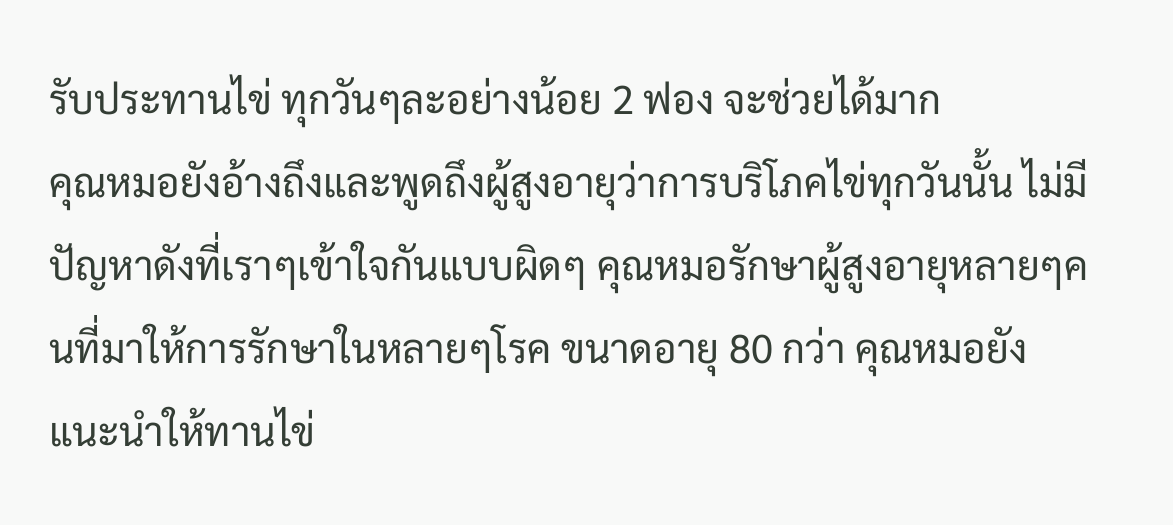รับประทานไข่ ทุกวันๆละอย่างน้อย 2 ฟอง จะช่วยได้มาก
คุณหมอยังอ้างถึงและพูดถึงผู้สูงอายุว่าการบริโภคไข่ทุกวันนั้น ไม่มีปัญหาดังที่เราๆเข้าใจกันแบบผิดๆ คุณหมอรักษาผู้สูงอายุหลายๆคนที่มาให้การรักษาในหลายๆโรค ขนาดอายุ 80 กว่า คุณหมอยังแนะนำให้ทานไข่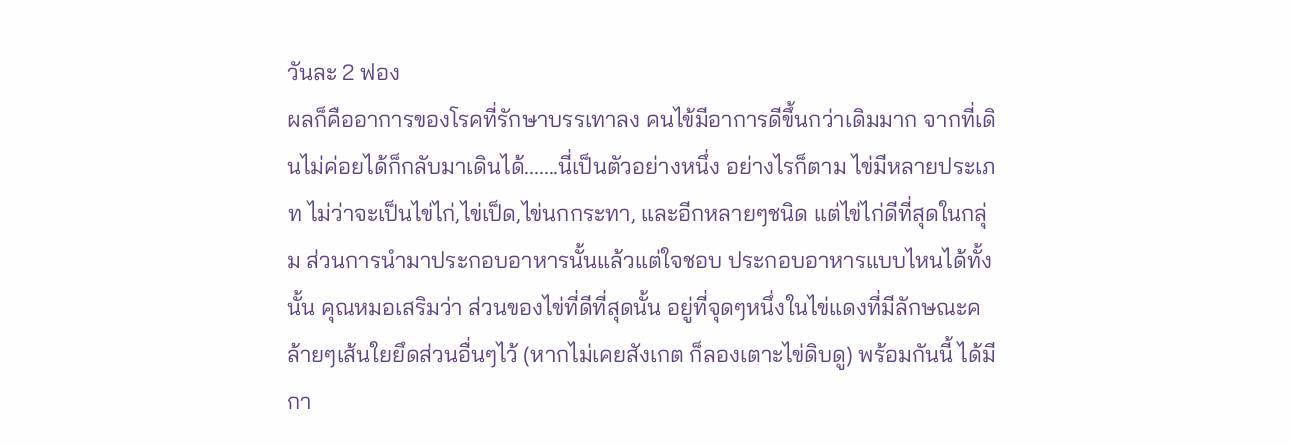วันละ 2 ฟอง
ผลก็คืออาการของโรคที่รักษาบรรเทาลง คนไข้มีอาการดีขึ้นกว่าเดิมมาก จากที่เดินไม่ค่อยได้ก็กลับมาเดินได้.......นี่เป็นตัวอย่างหนึ่ง อย่างไรก็ตาม ไข่มีหลายประเภท ไม่ว่าจะเป็นไข่ไก่,ไข่เป็ด,ไข่นกกระทา, และอีกหลายๆชนิด แต่ไข่ไก่ดีที่สุดในกลุ่ม ส่วนการนำมาประกอบอาหารนั้นแล้วแต่ใจชอบ ประกอบอาหารแบบไหนได้ทั้งนั้น คุณหมอเสริมว่า ส่วนของไข่ที่ดีที่สุดนั้น อยู่ที่จุดๆหนึ่งในไข่แดงที่มีลักษณะคล้ายๆเส้นใยยึดส่วนอื่นๆไว้ (หากไม่เคยสังเกต ก็ลองเตาะไข่ดิบดู) พร้อมกันนี้ ได้มีกา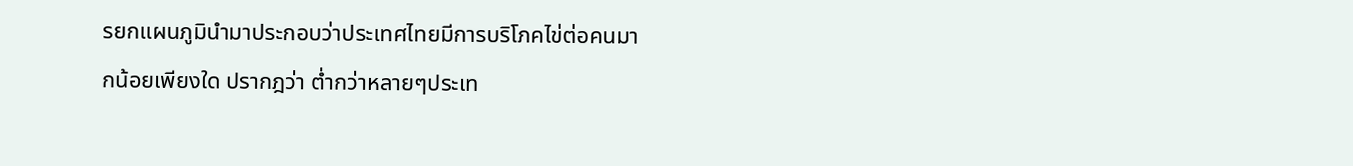รยกแผนภูมินำมาประกอบว่าประเทศไทยมีการบริโภคไข่ต่อคนมากน้อยเพียงใด ปรากฎว่า ต่ำกว่าหลายๆประเท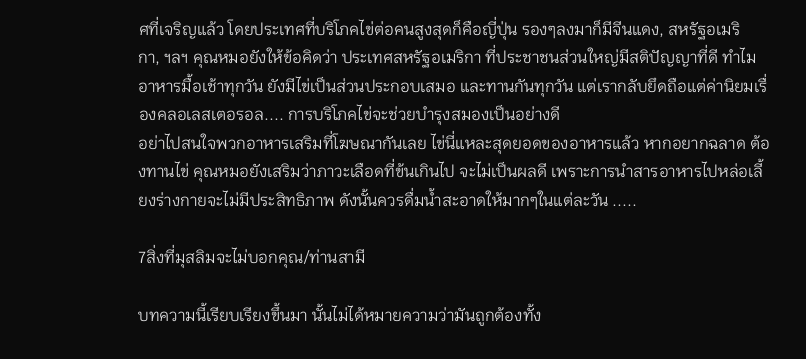ศที่เจริญแล้ว โดยประเทศที่บริโภคไข่ต่อคนสูงสุดก็คือญี่ปุ่น รองๆลงมาก็มีจีนแดง, สหรัฐอเมริกา, ฯลฯ คุณหมอยังให้ข้อคิดว่า ประเทศสหรัฐอเมริกา ที่ประชาชนส่วนใหญ่มีสติปัญญาที่ดี ทำไมอาหารมื้อเช้าทุกวัน ยังมีไข่เป็นส่วนประกอบเสมอ และทานกันทุกวัน แต่เรากลับยึดถือแต่ค่านิยมเรื่องคลอเลสเตอรอล.... การบริโภคไข่จะช่วยบำรุงสมองเป็นอย่างดี
อย่าไปสนใจพวกอาหารเสริมที่โฆษณากันเลย ไข่นี่แหละสุดยอดของอาหารแล้ว หากอยากฉลาด ต้องทานไข่ คุณหมอยังเสริมว่าภาวะเลือดที่ข้นเกินไป จะไม่เป็นผลดี เพราะการนำสารอาหารไปหล่อเลี้ยงร่างกายจะไม่มีประสิทธิภาพ ดังนั้นควรดื่มน้ำสะอาดให้มากๆในแต่ละวัน .....

7สิ่งที่มุสลิมจะไม่บอกคุณ/ท่านสามี

บทความนี้เรียบเรียงขึ้นมา นั้นไม่ได้หมายความว่ามันถูกต้องทั้ง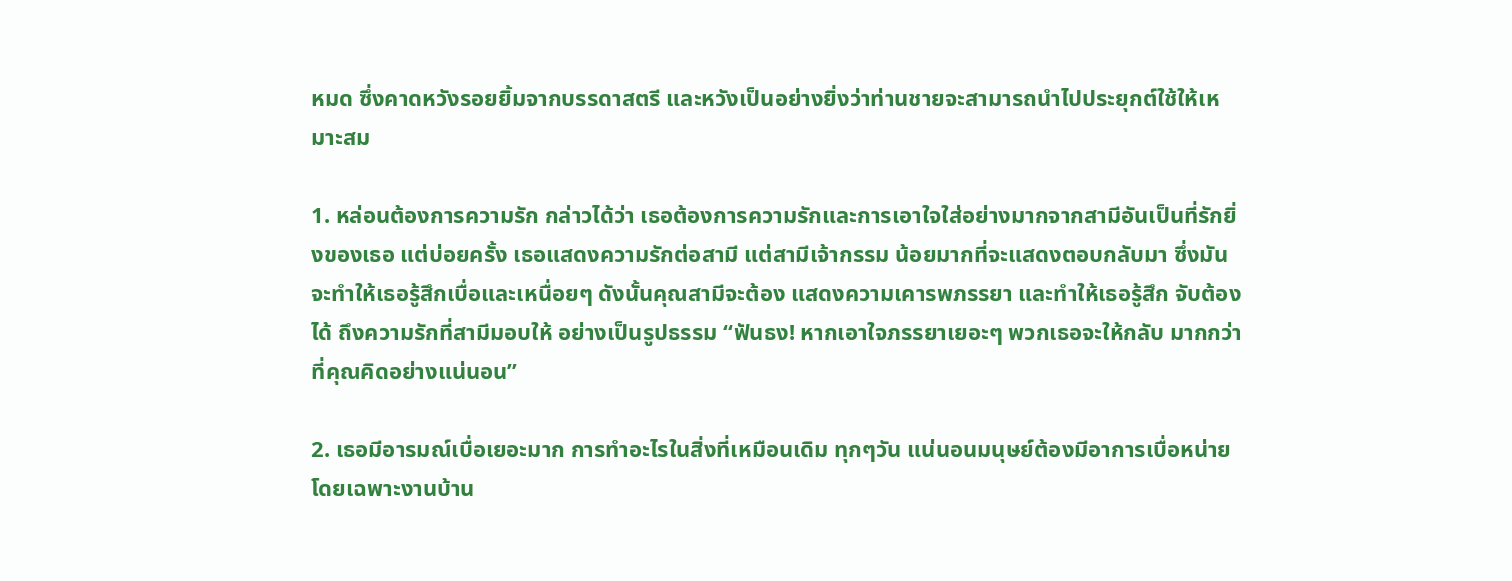หมด ซึ่งคาดหวังรอยยิ้มจากบรรดาสตรี และหวังเป็นอย่างยิ่งว่าท่านชายจะสามารถนำไปประยุกต์ใช้ให้เหมาะสม

1. หล่อนต้องการความรัก กล่าวได้ว่า เธอต้องการความรักและการเอาใจใส่อย่างมากจากสามีอันเป็นที่รักยิ่งของเธอ แต่บ่อยครั้ง เธอแสดงความรักต่อสามี แต่สามีเจ้ากรรม น้อยมากที่จะแสดงตอบกลับมา ซึ่งมันจะทำให้เธอรู้สึกเบื่อและเหนื่อยๆ ดังนั้นคุณสามีจะต้อง แสดงความเคารพภรรยา และทำให้เธอรู้สึก จับต้องได้ ถึงความรักที่สามีมอบให้ อย่างเป็นรูปธรรม “ฟันธง! หากเอาใจภรรยาเยอะๆ พวกเธอจะให้กลับ มากกว่าที่คุณคิดอย่างแน่นอน”

2. เธอมีอารมณ์เบื่อเยอะมาก การทำอะไรในสิ่งที่เหมือนเดิม ทุกๆวัน แน่นอนมนุษย์ต้องมีอาการเบื่อหน่าย โดยเฉพาะงานบ้าน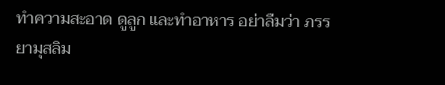ทำความสะอาด ดูลูก และทำอาหาร อย่าลืมว่า ภรรยามุสลิม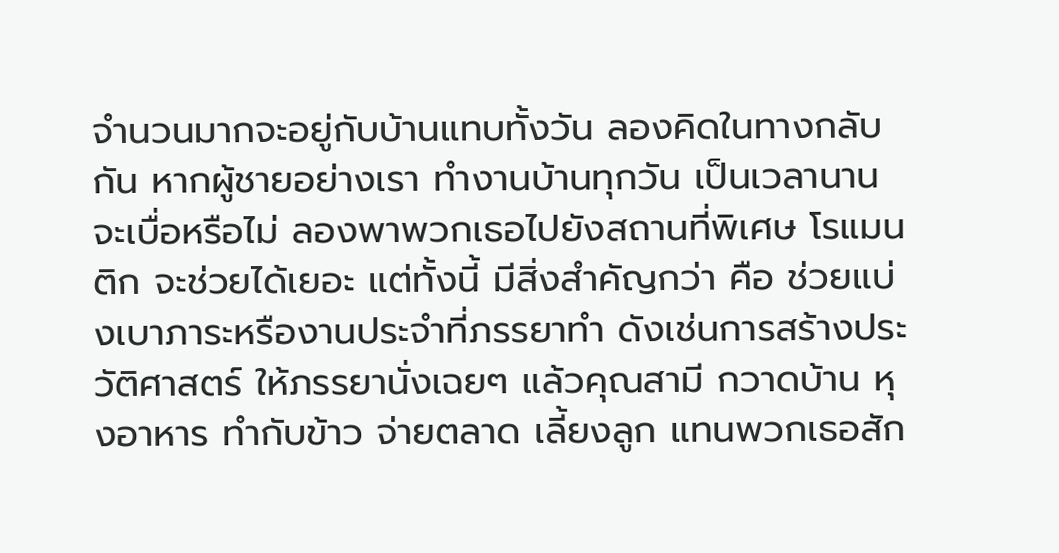จำนวนมากจะอยู่กับบ้านแทบทั้งวัน ลองคิดในทางกลับกัน หากผู้ชายอย่างเรา ทำงานบ้านทุกวัน เป็นเวลานาน จะเบื่อหรือไม่ ลองพาพวกเธอไปยังสถานที่พิเศษ โรแมนติก จะช่วยได้เยอะ แต่ทั้งนี้ มีสิ่งสำคัญกว่า คือ ช่วยแบ่งเบาภาระหรืองานประจำที่ภรรยาทำ ดังเช่นการสร้างประวัติศาสตร์ ให้ภรรยานั่งเฉยๆ แล้วคุณสามี กวาดบ้าน หุงอาหาร ทำกับข้าว จ่ายตลาด เลี้ยงลูก แทนพวกเธอสัก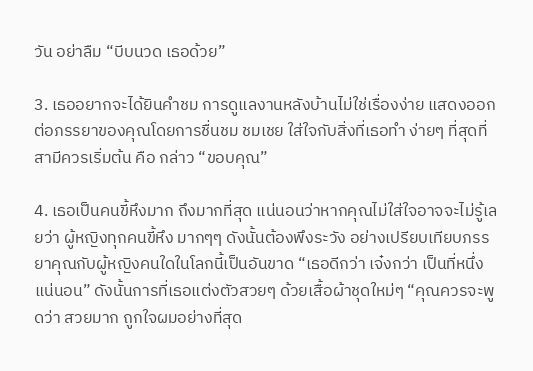วัน อย่าลืม “บีบนวด เธอด้วย”

3. เธออยากจะได้ยินคำชม การดูแลงานหลังบ้านไม่ใช่เรื่องง่าย แสดงออกต่อภรรยาของคุณโดยการชื่นชม ชมเชย ใส่ใจกับสิ่งที่เธอทำ ง่ายๆ ที่สุดที่สามีควรเริ่มต้น คือ กล่าว “ขอบคุณ”

4. เธอเป็นคนขี้หึงมาก ถึงมากที่สุด แน่นอนว่าหากคุณไม่ใส่ใจอาจจะไม่รู้เลยว่า ผู้หญิงทุกคนขี้หึง มากๆๆ ดังนั้นต้องพึงระวัง อย่างเปรียบเทียบภรรยาคุณกับผู้หญิงคนใดในโลกนี้เป็นอันขาด “เธอดีกว่า เจ๋งกว่า เป็นที่หนึ่งแน่นอน” ดังนั้นการที่เธอแต่งตัวสวยๆ ด้วยเสื้อผ้าชุดใหม่ๆ “คุณควรจะพูดว่า สวยมาก ถูกใจผมอย่างที่สุด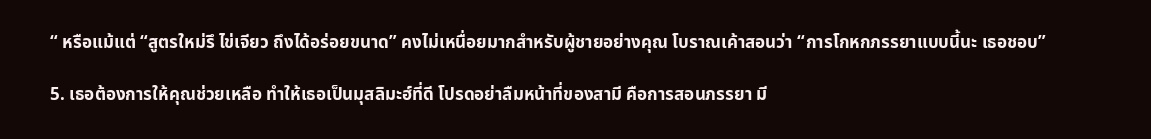“ หรือแม้แต่ “สูตรใหม่รึ ไข่เจียว ถึงได้อร่อยขนาด” คงไม่เหนื่อยมากสำหรับผู้ชายอย่างคุณ โบราณเค้าสอนว่า “การโกหกภรรยาแบบนี้นะ เธอชอบ”

5. เธอต้องการให้คุณช่วยเหลือ ทำให้เธอเป็นมุสลิมะฮ์ที่ดี โปรดอย่าลืมหน้าที่ของสามี คือการสอนภรรยา มี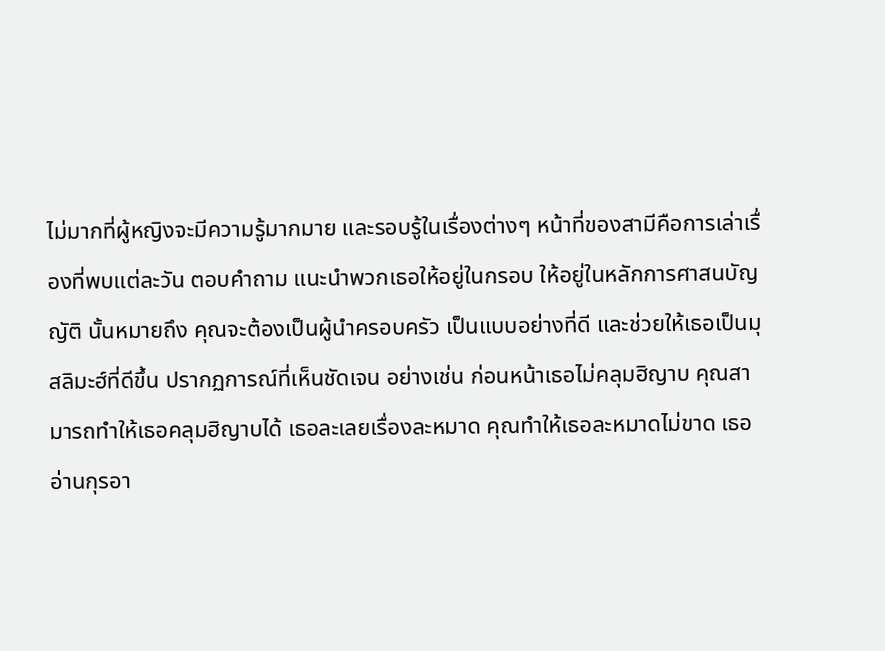ไม่มากที่ผู้หญิงจะมีความรู้มากมาย และรอบรู้ในเรื่องต่างๆ หน้าที่ของสามีคือการเล่าเรื่องที่พบแต่ละวัน ตอบคำถาม แนะนำพวกเธอให้อยู่ในกรอบ ให้อยู่ในหลักการศาสนบัญญัติ นั้นหมายถึง คุณจะต้องเป็นผู้นำครอบครัว เป็นแบบอย่างที่ดี และช่วยให้เธอเป็นมุสลิมะฮ์ที่ดีขึ้น ปรากฏการณ์ที่เห็นชัดเจน อย่างเช่น ก่อนหน้าเธอไม่คลุมฮิญาบ คุณสามารถทำให้เธอคลุมฮิญาบได้ เธอละเลยเรื่องละหมาด คุณทำให้เธอละหมาดไม่ขาด เธออ่านกุรอา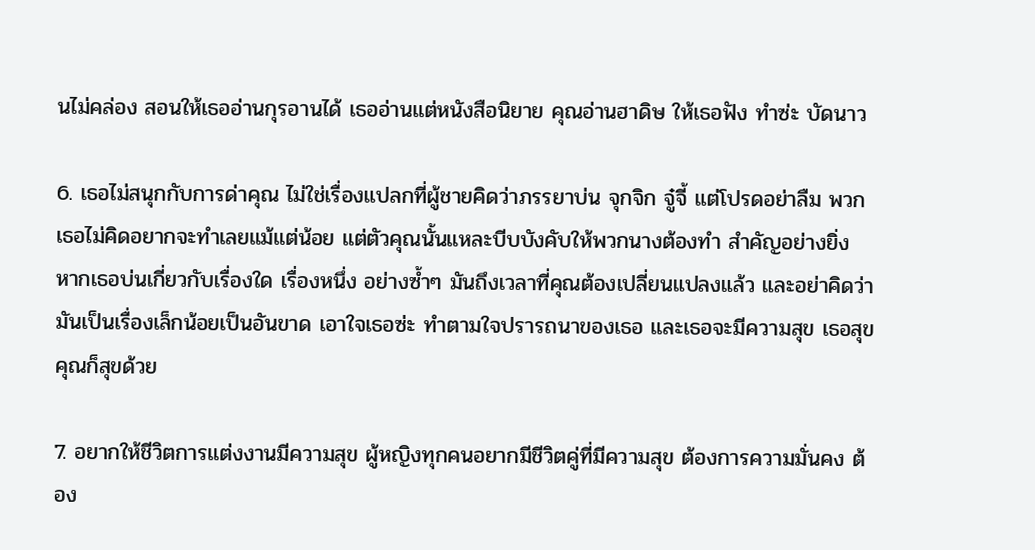นไม่คล่อง สอนให้เธออ่านกุรอานได้ เธออ่านแต่หนังสือนิยาย คุณอ่านฮาดิษ ให้เธอฟัง ทำซ่ะ บัดนาว

6. เธอไม่สนุกกับการด่าคุณ ไม่ใช่เรื่องแปลกที่ผู้ชายคิดว่าภรรยาบ่น จุกจิก จู๋จี้ แต่โปรดอย่าลืม พวกเธอไม่คิดอยากจะทำเลยแม้แต่น้อย แต่ตัวคุณนั้นแหละบีบบังคับให้พวกนางต้องทำ สำคัญอย่างยิ่ง หากเธอบ่นเกี่ยวกับเรื่องใด เรื่องหนึ่ง อย่างซ้ำๆ มันถึงเวลาที่คุณต้องเปลี่ยนแปลงแล้ว และอย่าคิดว่ามันเป็นเรื่องเล็กน้อยเป็นอันขาด เอาใจเธอซ่ะ ทำตามใจปรารถนาของเธอ และเธอจะมีความสุข เธอสุข คุณก็สุขด้วย

7. อยากให้ชีวิตการแต่งงานมีความสุข ผู้หญิงทุกคนอยากมีชีวิตคู่ที่มีความสุข ต้องการความมั่นคง ต้อง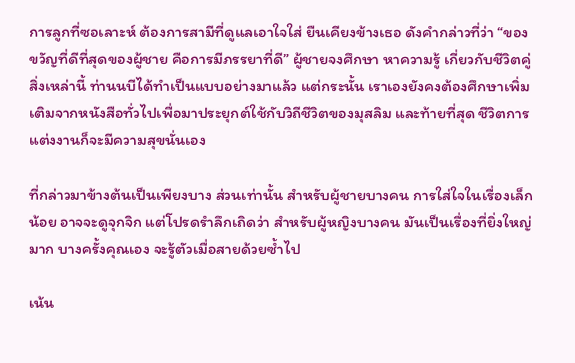การลูกที่ซอเลาะห์ ต้องการสามีที่ดูแลเอาใจใส่ ยืนเคียงข้างเธอ ดังคำกล่าวที่ว่า “ของขวัญที่ดีที่สุดของผู้ชาย คือการมีภรรยาที่ดี” ผู้ชายจงศึกษา หาความรู้ เกี่ยวกับชีวิตคู่ สิ่งเหล่านี้ ท่านนบีได้ทำเป็นแบบอย่างมาแล้ว แต่กระนั้น เราเองยังคงต้องศึกษาเพิ่มเติมจากหนังสือทั่วไปเพื่อมาประยุกต์ใช้กับวิถีชีวิตของมุสลิม และท้ายที่สุด ชีวิตการแต่งงานก็จะมีความสุขนั่นเอง

ที่กล่าวมาข้างต้นเป็นเพียงบาง ส่วนเท่านั้น สำหรับผู้ชายบางคน การใส่ใจในเรื่องเล็กน้อย อาจจะดูจุกจิก แต่โปรดรำลึกเถิดว่า สำหรับผู้หญิงบางคน มันเป็นเรื่องที่ยิ่งใหญ่มาก บางครั้งคุณเอง จะรู้ตัวเมื่อสายด้วยซ้ำไป

เน้น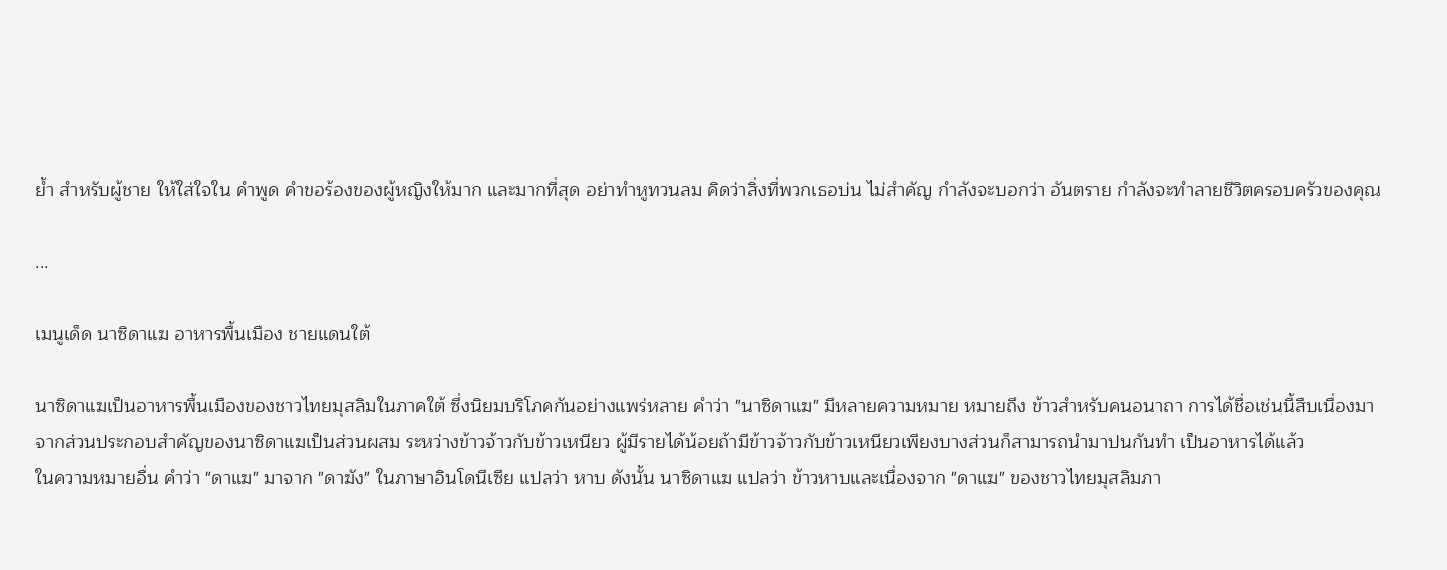ย้ำ สำหรับผู้ชาย ให้ใส่ใจใน คำพูด คำขอร้องของผู้หญิงให้มาก และมากที่สุด อย่าทำหูทวนลม คิดว่าสิ่งที่พวกเธอบ่น ไม่สำคัญ กำลังจะบอกว่า อันตราย กำลังจะทำลายชีวิตครอบครัวของคุณ

...

เมนูเด็ด นาซิดาแฆ อาหารพื้นเมือง ชายแดนใต้

นาซิดาแฆเป็นอาหารพื้นเมืองของชาวไทยมุสลิมในภาคใต้ ซึ่งนิยมบริโภคกันอย่างแพร่หลาย คำว่า "นาซิดาแฆ" มีหลายความหมาย หมายถึง ข้าวสำหรับคนอนาถา การได้ชื่อเช่นนี้สืบเนื่องมาจากส่วนประกอบสำคัญของนาซิดาแฆเป็นส่วนผสม ระหว่างข้าวจ้าวกับข้าวเหนียว ผู้มีรายได้น้อยถ้ามีข้าวจ้าวกับข้าวเหนียวเพียงบางส่วนก็สามารถนำมาปนกันทำ เป็นอาหารได้แล้ว
ในความหมายอื่น คำว่า "ดาแฆ" มาจาก "ดาฆัง" ในภาษาอินโดนีเซีย แปลว่า หาบ ดังนั้น นาซิดาแฆ แปลว่า ข้าวหาบและเนื่องจาก "ดาแฆ" ของชาวไทยมุสลิมภา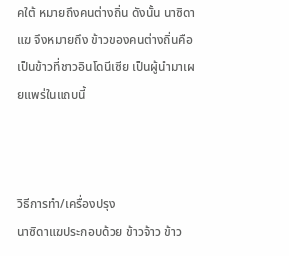คใต้ หมายถึงคนต่างถิ่น ดังนั้น นาซิดาแฆ จึงหมายถึง ข้าวของคนต่างถิ่นคือเป็นข้าวที่ชาวอินโดนีเซีย เป็นผู้นำมาเผยแพร่ในแถบนี้



วิธีการทำ/เครื่องปรุง
นาซิดาแฆประกอบด้วย ข้าวจ้าว ข้าว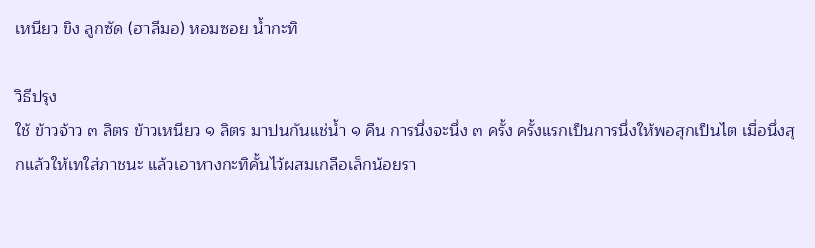เหนียว ขิง ลูกซัด (ฮาลีมอ) หอมซอย น้ำกะทิ

วิธีปรุง
ใช้ ข้าวจ้าว ๓ ลิตร ข้าวเหนียว ๑ ลิตร มาปนกันแช่น้ำ ๑ คืน การนึ่งจะนึ่ง ๓ ครั้ง ครั้งแรกเป็นการนึ่งให้พอสุกเป็นไต เมื่อนึ่งสุกแล้วให้เทใส่ภาชนะ แล้วเอาหางกะทิคั้นไว้ผสมเกลือเล็กน้อยรา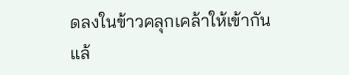ดลงในข้าวคลุกเคล้าให้เข้ากันแล้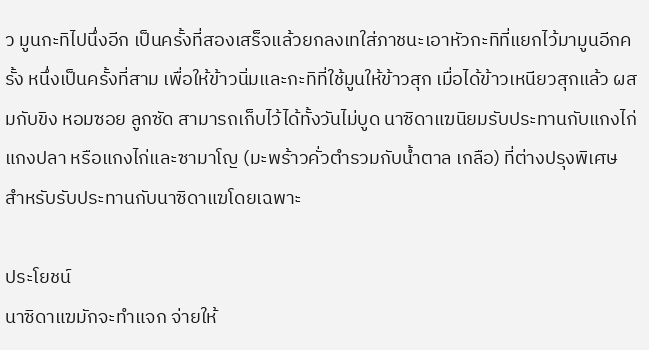ว มูนกะทิไปนึ่งอีก เป็นครั้งที่สองเสร็จแล้วยกลงเทใส่ภาชนะเอาหัวกะทิที่แยกไว้มามูนอีกครั้ง หนึ่งเป็นครั้งที่สาม เพื่อให้ข้าวนิ่มและกะทิที่ใช้มูนให้ข้าวสุก เมื่อได้ข้าวเหนียวสุกแล้ว ผสมกับขิง หอมซอย ลูกซัด สามารถเก็บไว้ได้ทั้งวันไม่บูด นาซิดาแฆนิยมรับประทานกับแกงไก่ แกงปลา หรือแกงไก่และซามาโญ (มะพร้าวคั่วตำรวมกับน้ำตาล เกลือ) ที่ต่างปรุงพิเศษ สำหรับรับประทานกับนาซิดาแฆโดยเฉพาะ

ประโยชน์
นาซิดาแฆมักจะทำแจก จ่ายให้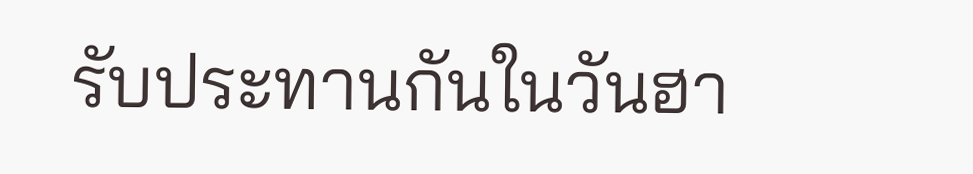รับประทานกันในวันฮา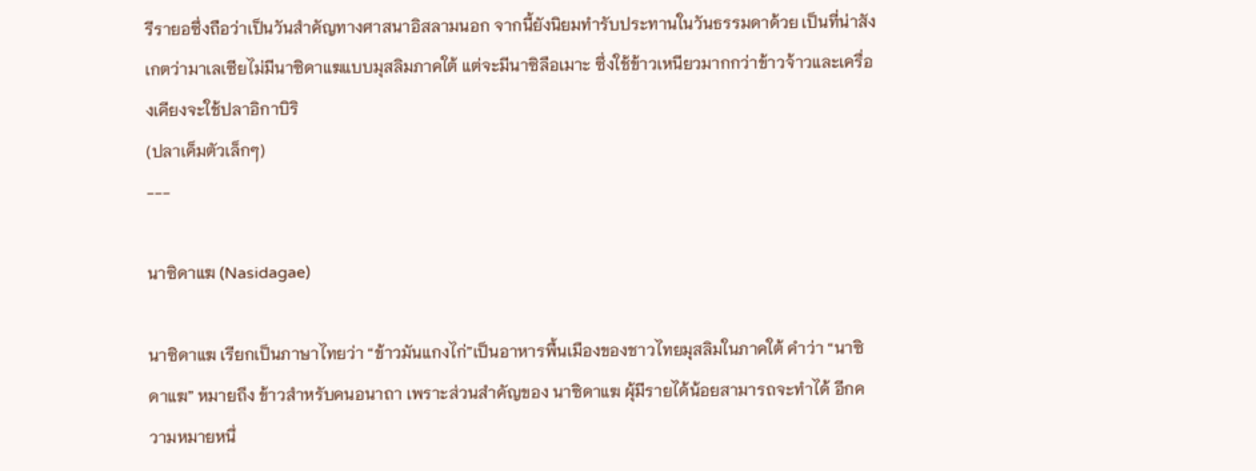รีรายอซึ่งถือว่าเป็นวันสำคัญทางศาสนาอิสลามนอก จากนี้ยังนิยมทำรับประทานในวันธรรมดาด้วย เป็นที่น่าสังเกตว่ามาเลเซียไม่มีนาซิดาแฆแบบมุสลิมภาคใต้ แต่จะมีนาซิลือเมาะ ซึ่งใช้ข้าวเหนียวมากกว่าข้าวจ้าวและเครื่องเคียงจะใช้ปลาอิกาบิริ
(ปลาเค็มตัวเล็กๆ)
---

นาซิดาแฆ (Nasidagae)

นาซิดาแฆ เรียกเป็นภาษาไทยว่า “ข้าวมันแกงไก่”เป็นอาหารพื้นเมืองของชาวไทยมุสลิมในภาคใต้ คำว่า “นาซิดาแฆ” หมายถึง ข้าวสำหรับคนอนาถา เพราะส่วนสำคัญของ นาซิดาแฆ ผุ้มีรายได้น้อยสามารถจะทำได้ อีกความหมายหนึ่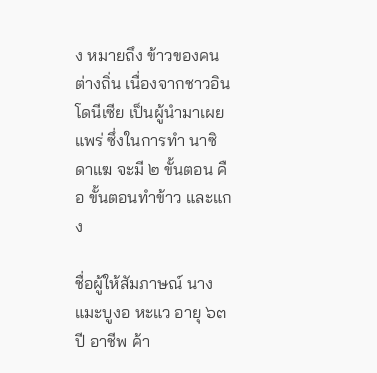ง หมายถึง ข้าวของคนต่างถิ่น เนื่องจากชาวอินโดนีเซีย เป็นผู้นำมาเผยแพร่ ซึ่งในการทำ นาซิดาแฆ จะมี ๒ ขั้นตอน คือ ขั้นตอนทำข้าว และแกง

ชื่อผู้ให้สัมภาษณ์ นางแมะบูงอ หะแว อายุ ๖๓ ปี อาชีพ ค้า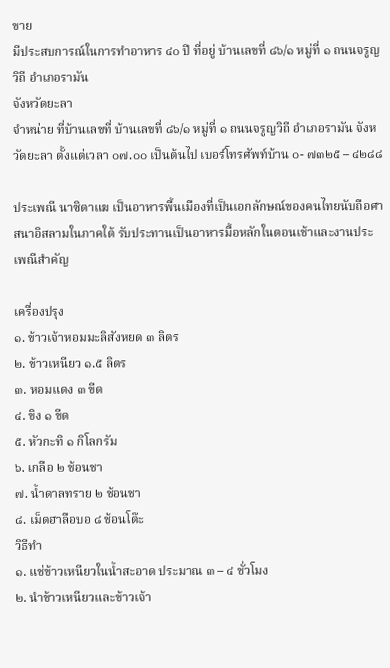ขาย
มีประสบการณ์ในการทำอาหาร ๔๐ ปี ที่อยู่ บ้านเลขที่ ๘๖/๑ หมู่ที่ ๑ ถนนจรูญวิถี อำเภอรามัน
จังหวัดยะลา
จำหน่าย ที่บ้านเลขที่ บ้านเลขที่ ๘๖/๑ หมู่ที่ ๑ ถนนจรูญวิถี อำเภอรามัน จังหวัดยะลา ตั้งแต่เวลา ๐๗.๐๐ เป็นต้นไป เบอร์โทรศัพท์บ้าน ๐- ๗๓๒๕ – ๔๒๘๘

ประเพณี นาซิดาแฆ เป็นอาหารพื้นเมืองที่เป็นเอกลักษณ์ของคนไทยนับถือศาสนาอิสลามในภาคใต้ รับประทานเป็นอาหารมื้อหลักในตอนเช้าและงานประเพณีสำคัญ

เครื่องปรุง
๑. ข้าวเจ้าหอมมะลิสังหยด ๓ ลิตร
๒. ข้าวเหนียว ๑.๕ ลิตร
๓. หอมแดง ๓ ขีด
๔. ขิง ๑ ขีด
๕. หัวกะทิ ๑ กิโลกรัม
๖. เกลือ ๒ ช้อนชา
๗. น้ำดาลทราย ๒ ช้อนชา
๘. เม็ดฮาลือบอ ๘ ช้อนโต๊ะ
วิธีทำ
๑. แช่ข้าวเหนียวในน้ำสะอาด ประมาณ ๓ – ๔ ชั่วโมง
๒. นำข้าวเหนียวและข้าวเจ้า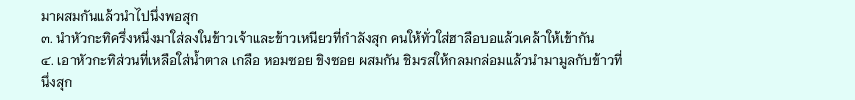มาผสมกันแล้วนำไปนึ่งพอสุก
๓. นำหัวกะทิครึ่งหนึ่งมาใส่ลงในข้าวเจ้าและข้าวเหนียวที่กำลังสุก คนให้ทั่วใส่ฮาลือบอแล้วเคล้าให้เข้ากัน
๔. เอาหัวกะทิส่วนที่เหลือใส่น้ำตาล เกลือ หอมซอย ขิงซอย ผสมกัน ชิมรสให้กลมกล่อมแล้วนำมามูลกับข้าวที่นึ่งสุก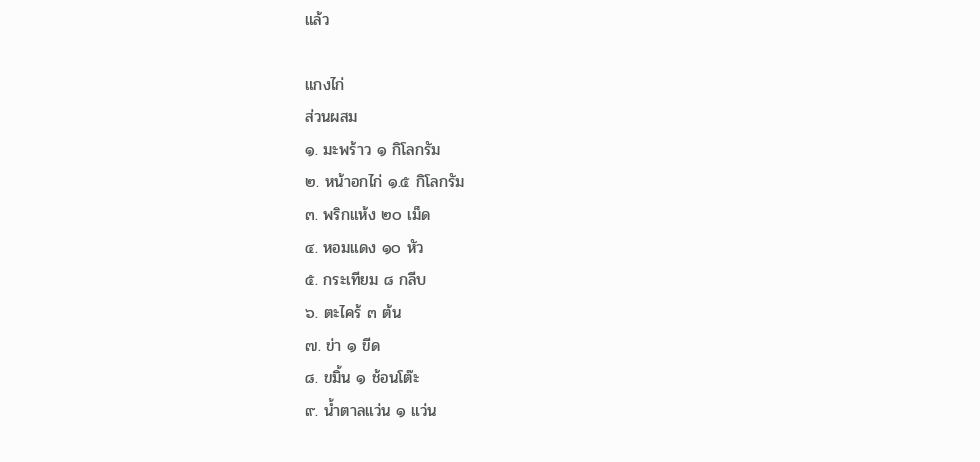แล้ว

แกงไก่
ส่วนผสม
๑. มะพร้าว ๑ กิโลกรัม
๒. หน้าอกไก่ ๑.๕ กิโลกรัม
๓. พริกแห้ง ๒๐ เม็ด
๔. หอมแดง ๑๐ หัว
๕. กระเทียม ๘ กลีบ
๖. ตะไคร้ ๓ ต้น
๗. ข่า ๑ ขีด
๘. ขมิ้น ๑ ช้อนโต๊ะ
๙. น้ำตาลแว่น ๑ แว่น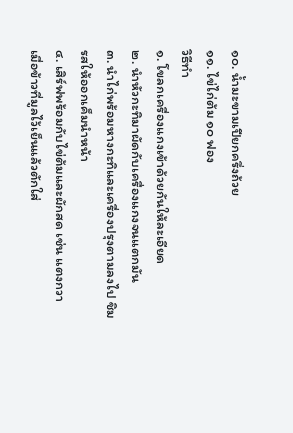๑๐. น้ำมะขามเปียกครึ่งถ้วย
๑๑. ไข่ไก่ต้ม ๑๐ ฟอง
วิธีทำ
๑. โขลกเครื่องแกงเข้าด้วยกันให้ละเอียด
๒. นำหัวกะทิมาผัดกับเครื่องแกงจนแตกมัน
๓. นำไก่พร้อมหางกะทิและเครื่องปรุงตามลงไป ชิมรสให้ออกเค็มนำหน้า
๔. เสิร์ฟพร้อมกับไข่ต้มและผักสด เช่น แตงกวา
เมื่อข้าวที่มูลไว้เย็นแล้วตักใส่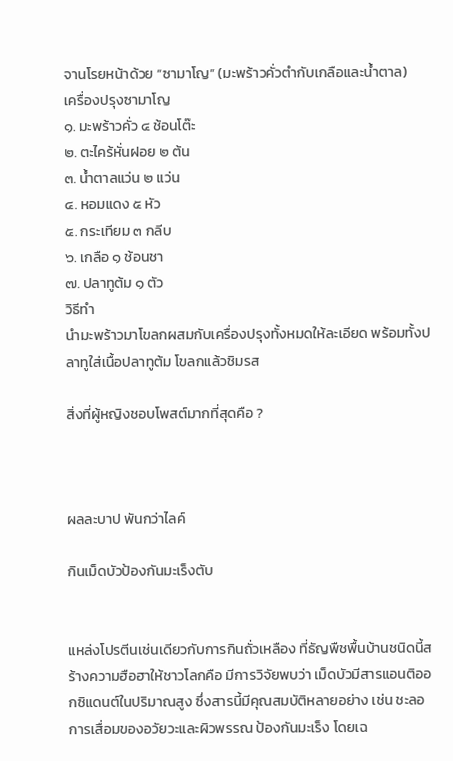จานโรยหน้าด้วย “ซามาโญ” (มะพร้าวคั่วตำกับเกลือและน้ำตาล)
เครื่องปรุงซามาโญ
๑. มะพร้าวคั่ว ๔ ช้อนโต๊ะ
๒. ตะไคร้หั่นฝอย ๒ ต้น
๓. น้ำตาลแว่น ๒ แว่น
๔. หอมแดง ๕ หัว
๕. กระเทียม ๓ กลีบ
๖. เกลือ ๑ ช้อนชา
๗. ปลาทูต้ม ๑ ตัว
วิธีทำ
นำมะพร้าวมาโขลกผสมกับเครื่องปรุงทั้งหมดให้ละเอียด พร้อมทั้งปลาทูใส่เนื้อปลาทูต้ม โขลกแล้วชิมรส

สิ่งที่ผู้หญิงชอบโพสต์มากที่สุดคือ ?



ผลละบาป พันกว่าไลค์

กินเม็ดบัวป้องกันมะเร็งตับ


แหล่งโปรตีนเช่นเดียวกับการกินถั่วเหลือง ที่ธัญพืชพื้นบ้านชนิดนี้สร้างความฮือฮาให้ชาวโลกคือ มีการวิจัยพบว่า เม็ดบัวมีสารแอนติออกซิแดนต์ในปริมาณสูง ซึ่งสารนี้มีคุณสมบัติหลายอย่าง เช่น ชะลอการเสื่อมของอวัยวะและผิวพรรณ ป้องกันมะเร็ง โดยเฉ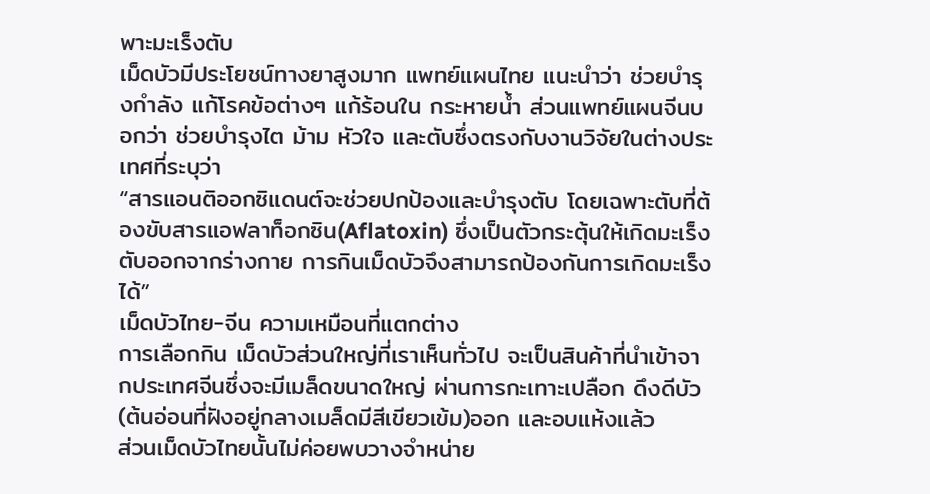พาะมะเร็งตับ
เม็ดบัวมีประโยชน์ทางยาสูงมาก แพทย์แผนไทย แนะนำว่า ช่วยบำรุงกำลัง แก้โรคข้อต่างๆ แก้ร้อนใน กระหายน้ำ ส่วนแพทย์แผนจีนบอกว่า ช่วยบำรุงไต ม้าม หัวใจ และตับซึ่งตรงกับงานวิจัยในต่างประเทศที่ระบุว่า
“สารแอนติออกซิแดนต์จะช่วยปกป้องและบำรุงตับ โดยเฉพาะตับที่ต้องขับสารแอฟลาท็อกซิน(Aflatoxin) ซึ่งเป็นตัวกระตุ้นให้เกิดมะเร็งตับออกจากร่างกาย การกินเม็ดบัวจึงสามารถป้องกันการเกิดมะเร็งได้”
เม็ดบัวไทย-จีน ความเหมือนที่แตกต่าง
การเลือกกิน เม็ดบัวส่วนใหญ่ที่เราเห็นทั่วไป จะเป็นสินค้าที่นำเข้าจากประเทศจีนซึ่งจะมีเมล็ดขนาดใหญ่ ผ่านการกะเทาะเปลือก ดึงดีบัว(ต้นอ่อนที่ฝังอยู่กลางเมล็ดมีสีเขียวเข้ม)ออก และอบแห้งแล้ว
ส่วนเม็ดบัวไทยนั้นไม่ค่อยพบวางจำหน่าย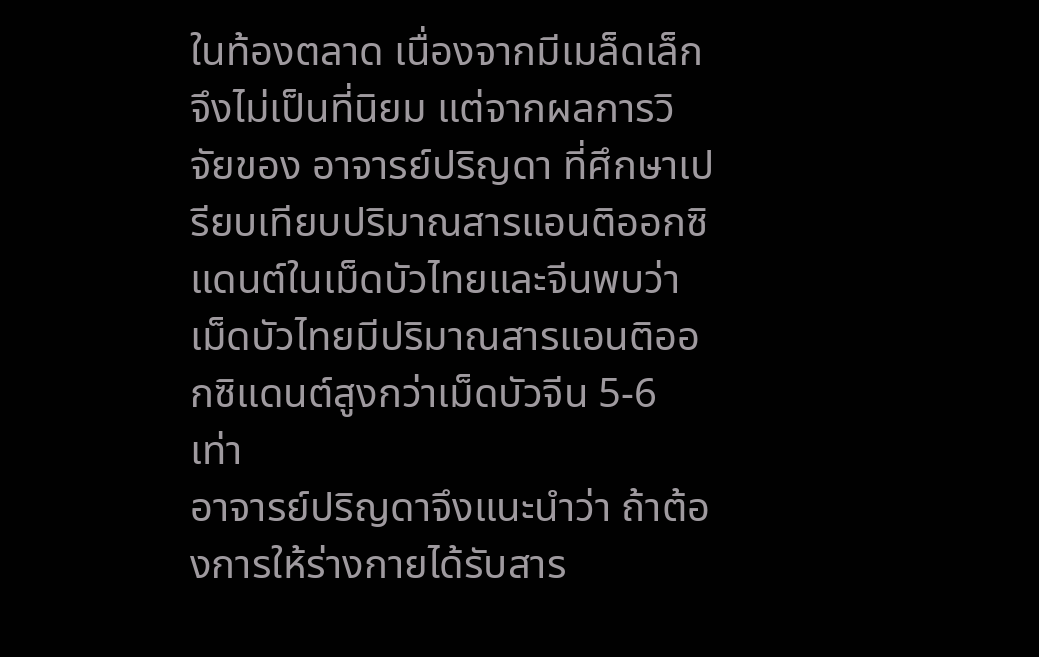ในท้องตลาด เนื่องจากมีเมล็ดเล็ก จึงไม่เป็นที่นิยม แต่จากผลการวิจัยของ อาจารย์ปริญดา ที่ศึกษาเปรียบเทียบปริมาณสารแอนติออกซิแดนต์ในเม็ดบัวไทยและจีนพบว่า เม็ดบัวไทยมีปริมาณสารแอนติออกซิแดนต์สูงกว่าเม็ดบัวจีน 5-6 เท่า
อาจารย์ปริญดาจึงแนะนำว่า ถ้าต้องการให้ร่างกายได้รับสาร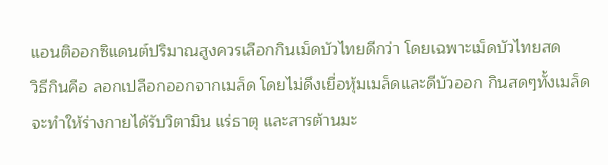แอนติออกซิแดนต์ปริมาณสูงควรเลือกกินเม็ดบัวไทยดีกว่า โดยเฉพาะเม็ดบัวไทยสด
วิธีกินคือ ลอกเปลือกออกจากเมล็ด โดยไม่ดึงเยื่อหุ้มเมล็ดและดีบัวออก กินสดๆทั้งเมล็ด จะทำให้ร่างกายได้รับวิตามิน แร่ธาตุ และสารต้านมะ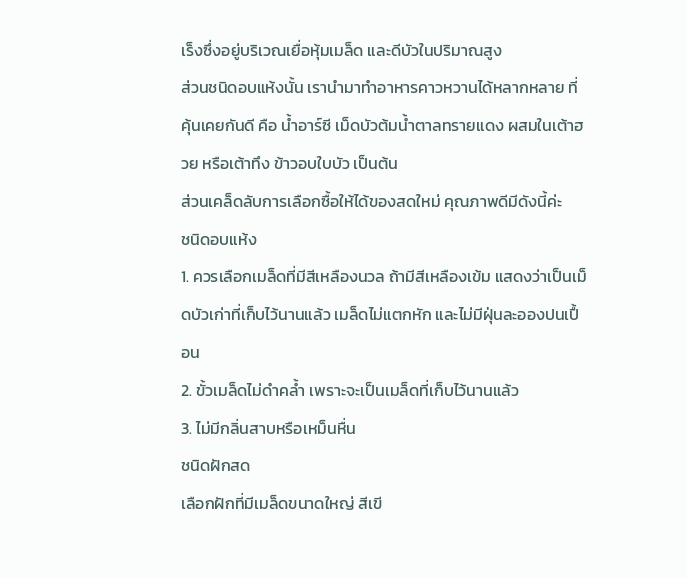เร็งซึ่งอยู่บริเวณเยื่อหุ้มเมล็ด และดีบัวในปริมาณสูง
ส่วนชนิดอบแห้งนั้น เรานำมาทำอาหารคาวหวานได้หลากหลาย ที่คุ้นเคยกันดี คือ น้ำอาร์ซี เม็ดบัวต้มน้ำตาลทรายแดง ผสมในเต้าฮวย หรือเต้าทึง ข้าวอบใบบัว เป็นต้น
ส่วนเคล็ดลับการเลือกซื้อให้ได้ของสดใหม่ คุณภาพดีมีดังนี้ค่ะ
ชนิดอบแห้ง
1. ควรเลือกเมล็ดที่มีสีเหลืองนวล ถ้ามีสีเหลืองเข้ม แสดงว่าเป็นเม็ดบัวเก่าที่เก็บไว้นานแล้ว เมล็ดไม่แตกหัก และไม่มีฝุ่นละอองปนเปื้อน
2. ขั้วเมล็ดไม่ดำคล้ำ เพราะจะเป็นเมล็ดที่เก็บไว้นานแล้ว
3. ไม่มีกลิ่นสาบหรือเหม็นหื่น
ชนิดฝักสด
เลือกฝักที่มีเมล็ดขนาดใหญ่ สีเขี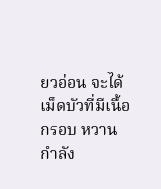ยวอ่อน จะได้เม็ดบัวที่มีเนื้อกรอบ หวานกำลัง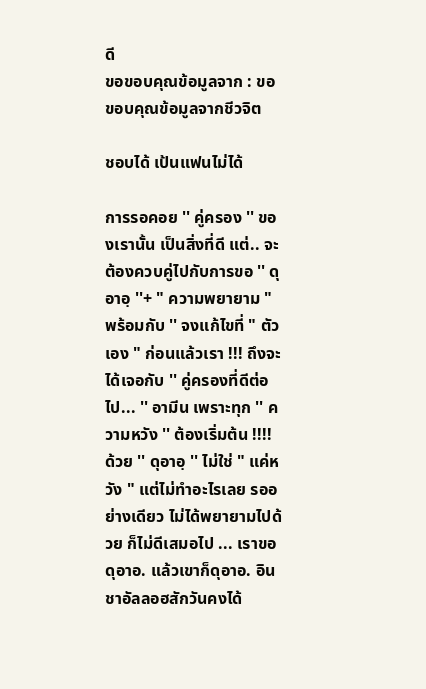ดี
ขอขอบคุณข้อมูลจาก : ขอขอบคุณข้อมูลจากชีวจิต

ชอบได้ เป้นแฟนไม่ได้

การรอคอย '' คู่ครอง '' ของเรานั้น เป็นสิ่งที่ดี แต่.. จะต้องควบคู่ไปกับการขอ '' ดุอาอฺ ''+ " ความพยายาม " พร้อมกับ '' จงแก้ไขที่ " ตัวเอง " ก่อนแล้วเรา !!! ถึงจะได้เจอกับ '' คู่ครองที่ดีต่อไป... '' อามีน เพราะทุก '' ความหวัง '' ต้องเริ่มต้น !!!! ด้วย '' ดุอาอฺ '' ไม่ใช่ " แค่หวัง " แต่ไม่ทำอะไรเลย รออย่างเดียว ไม่ได้พยายามไปด้วย ก็ไม่ดีเสมอไป ... เราขอดุอาอ. แล้วเขาก็ดุอาอ. อินชาอัลลอฮสักวันคงได้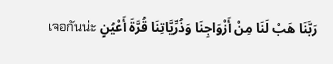เจอกันน่ะ رَبَّنَا هَبْ لَنَا مِنْ أَزْوَاجِنَا وَذُرِّيَّاتِنَا قُرَّةَ أَعْيُنٍ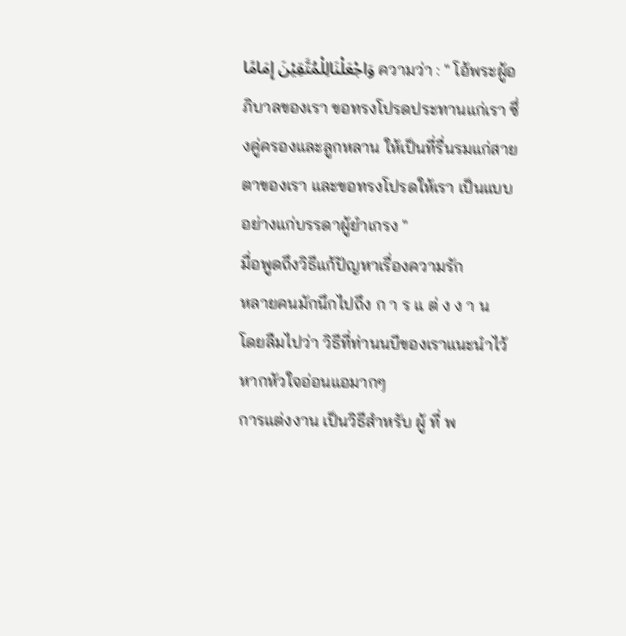وَاجْعَلْنَالِلْمُتَّقِيْنَ إِمَامًا ความว่า : " โอ้พระผู้อภิบาลของเรา ขอทรงโปรดประทานแก่เรา ซึ่งคู่ครองและลูกหลาน ให้เป็นที่รื่นรมแก่สายตาของเรา และขอทรงโปรดให้เรา เป็นแบบอย่างแก่บรรดาผู้ยำเกรง "
มื่อพูดถึงวิธีแก้ปัญหาเรื่องความรัก
หลายคนมักนึกไปถึง ก า ร แ ต่ ง ง า น
โดยลืมไปว่า วิธีที่ท่านนบีของเราแนะนำไว้หากหัวใจอ่อนแอมากๆ
การแต่งงาน เป็นวิธีสำหรับ ผู้ ที่ พ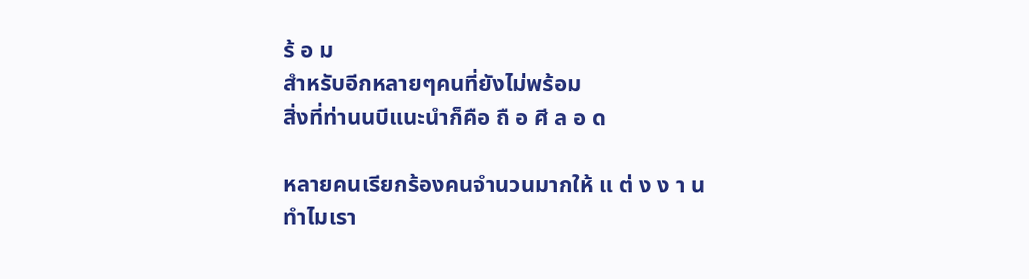ร้ อ ม
สำหรับอีกหลายๆคนที่ยังไม่พร้อม
สิ่งที่ท่านนบีแนะนำก็คือ ถื อ ศี ล อ ด

หลายคนเรียกร้องคนจำนวนมากให้ แ ต่ ง ง า น
ทำไมเรา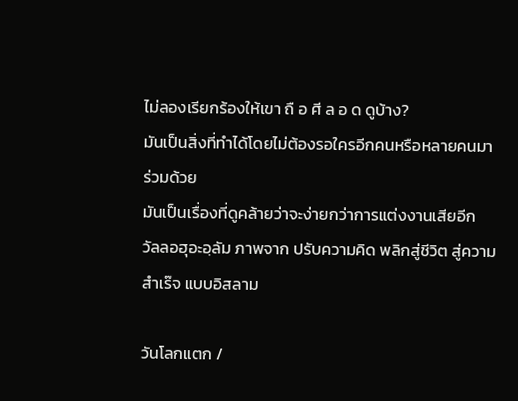ไม่ลองเรียกร้องให้เขา ถื อ ศี ล อ ด ดูบ้าง?
มันเป็นสิ่งที่ทำได้โดยไม่ต้องรอใครอีกคนหรือหลายคนมาร่วมด้วย
มันเป็นเรื่องที่ดูคล้ายว่าจะง่ายกว่าการแต่งงานเสียอีก
วัลลอฮุอะอฺลัม ภาพจาก ปรับความคิด พลิกสู่ชีวิต สู่ความสำเร๊จ แบบอิสลาม

วันโลกแตก /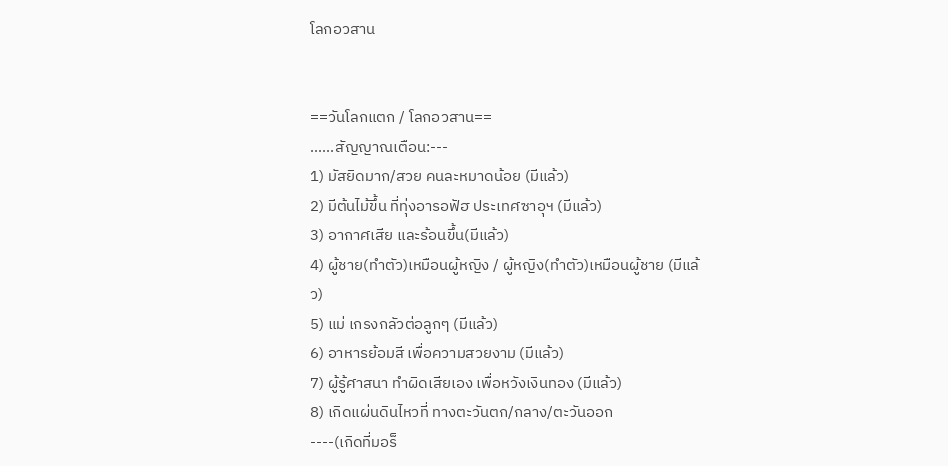โลกอวสาน


==วันโลกแตก / โลกอวสาน==
......สัญญาณเตือน:---
1) มัสยิดมาก/สวย คนละหมาดน้อย (มีแล้ว)
2) มีต้นไม้ขึ้น ที่ทุ่งอารอฟัฮ ประเทศซาอุฯ (มีแล้ว)
3) อากาศเสีย และร้อนขึ้น(มีแล้ว)
4) ผู้ชาย(ทำตัว)เหมือนผู้หญิง / ผู้หญิง(ทำตัว)เหมือนผู้ชาย (มีแล้ว)
5) แม่ เกรงกลัวต่อลูกๆ (มีแล้ว)
6) อาหารย้อมสี เพื่อความสวยงาม (มีแล้ว)
7) ผู้รู้ศาสนา ทำผิดเสียเอง เพื่อหวังเงินทอง (มีแล้ว)
8) เกิดแผ่นดินไหวที่ ทางตะวันตก/กลาง/ตะวันออก
----(เกิดที่มอร็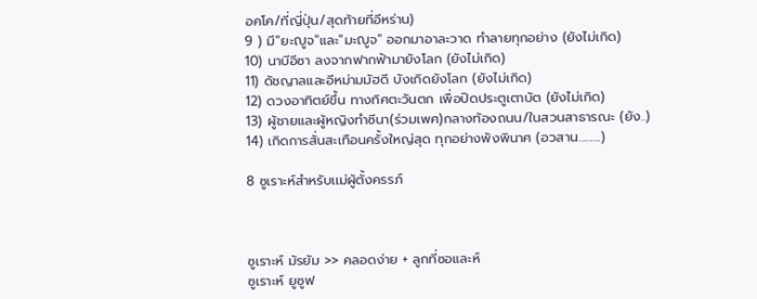อคโค/ที่ญี่ปุ่น/สุดท้ายที่อีหร่าน)
9 ) มี"ยะญูจ"และ"มะญูจ" ออกมาอาละวาด ทำลายทุกอย่าง (ยังไม่เกิด)
10) นาบีอีซา ลงจากฟากฟ้ามายังโลก (ยังไม่เกิด)
11) ดัชญาลและอีหม่ามมัฮดี บังเกิดยังโลก (ยังไม่เกิด)
12) ดวงอาทิตย์ขึ้น ทางทิศตะวันตก เพื่อปิดประตูเตาบัต (ยังไม่เกิด)
13) ผู้ชายและผู้หญิงทำซีนา(ร่วมเพศ)กลางท้องถนน/ในสวนสาธารณะ (ยัง..)
14) เกิดการสั่นสะเทือนครั้งใหญ่สุด ทุกอย่างพังพินาศ (อวสาน.........)

8 ซูเราะห์สำหรับเเม่ผู้ตั้งครรภ์



ซูเราะห์ มัรยัม >> คลอดง่าย + ลูกที่ซอและห์
ซูเราะห์ ยูซูฟ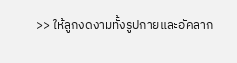>> ให้ลูกงดงามทั้งรูปกายและอัคลาก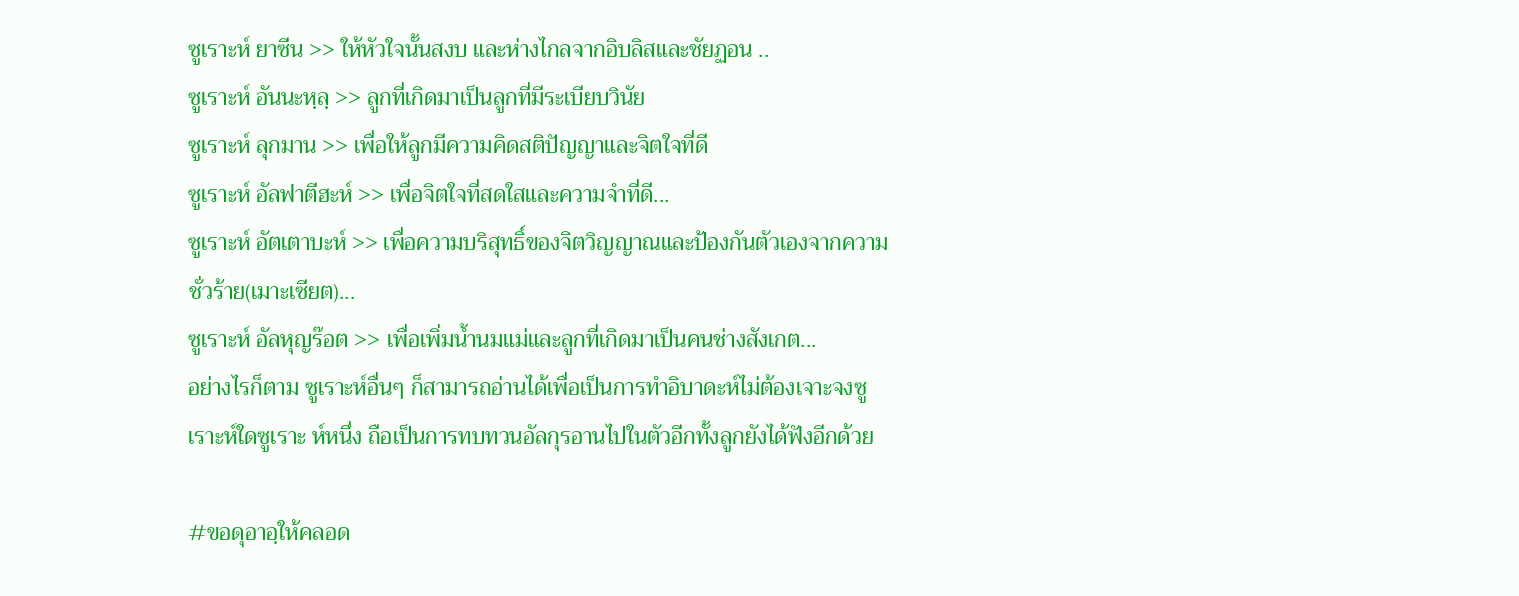ซูเราะห์ ยาซีน >> ให้หัวใจนั้นสงบ และห่างไกลจากอิบลิสและชัยฏอน ..
ซูเราะห์ อันนะหฺลฺ >> ลูกที่เกิดมาเป็นลูกที่มีระเบียบวินัย
ซูเราะห์ ลุกมาน >> เพื่อให้ลูกมีความคิดสติปัญญาและจิตใจที่ดี
ซูเราะห์ อัลฟาตีฮะห์ >> เพื่อจิตใจที่สดใสและความจำที่ดี...
ซูเราะห์ อัตเตาบะห์ >> เพื่อความบริสุทธิ์ของจิตวิญญาณและป้องกันตัวเองจากความชั่วร้าย(เมาะเซียต)...
ซูเราะห์ อัลหุญร๊อต >> เพื่อเพิ่มน้ำนมแม่และลูกที่เกิดมาเป็นคนช่างสังเกต...
อย่างไรก็ตาม ซูเราะห์อื่นๆ ก็สามารถอ่านได้เพื่อเป็นการทำอิบาดะห์ไม่ต้องเจาะจงซูเราะห์ใดซูเราะ ห์หนึ่ง ถือเป็นการทบทวนอัลกุรอานไปในตัวอีกทั้งลูกยังได้ฟังอีกด้วย

#ขอดุอาอฺให้คลอด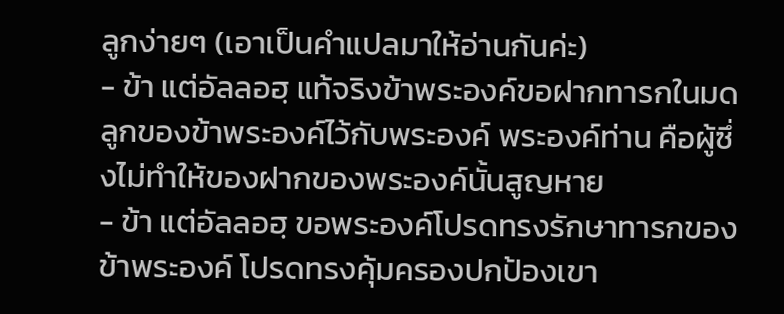ลูกง่ายๆ (เอาเป็นคำแปลมาให้อ่านกันค่ะ)
- ข้า แต่อัลลอฮฺ แท้จริงข้าพระองค์ขอฝากทารกในมดลูกของข้าพระองค์ไว้กับพระองค์ พระองค์ท่าน คือผู้ซึ่งไม่ทำให้ของฝากของพระองค์นั้นสูญหาย
- ข้า แต่อัลลอฮฺ ขอพระองค์โปรดทรงรักษาทารกของข้าพระองค์ โปรดทรงคุ้มครองปกป้องเขา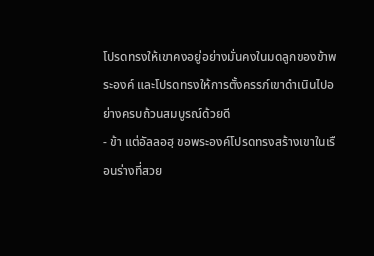โปรดทรงให้เขาคงอยู่อย่างมั่นคงในมดลูกของข้าพระองค์ และโปรดทรงให้การตั้งครรภ์เขาดำเนินไปอย่างครบถ้วนสมบูรณ์ด้วยดี
- ข้า แต่อัลลอฮฺ ขอพระองค์โปรดทรงสร้างเขาในเรือนร่างที่สวย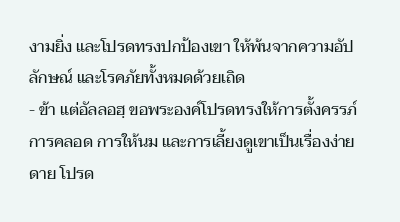งามยิ่ง และโปรดทรงปกป้องเขา ให้พ้นจากความอัปลักษณ์ และโรคภัยทั้งหมดด้วยเถิด
- ข้า แต่อัลลอฮฺ ขอพระองค์โปรดทรงให้การตั้งครรภ์ การคลอด การให้นม และการเลี้ยงดูเขาเป็นเรื่องง่ายดาย โปรด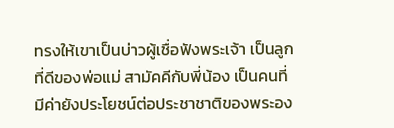ทรงให้เขาเป็นบ่าวผู้เชื่อฟังพระเจ้า เป็นลูกที่ดีของพ่อแม่ สามัคคีกับพี่น้อง เป็นคนที่มีค่ายังประโยชน์ต่อประชาชาติของพระอง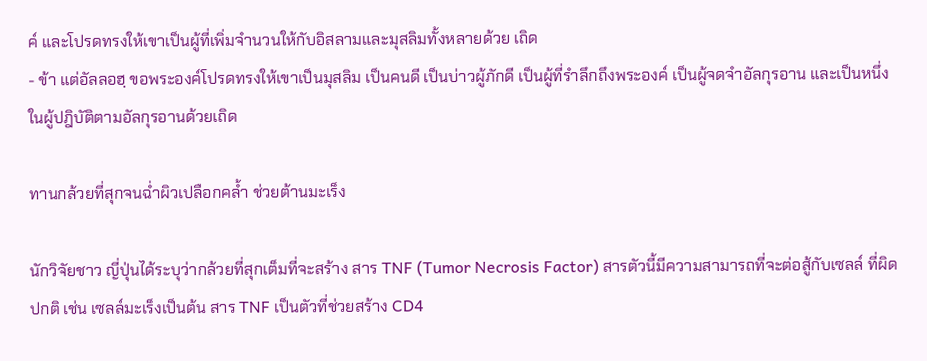ค์ และโปรดทรงให้เขาเป็นผู้ที่เพิ่มจำนวนให้กับอิสลามและมุสลิมทั้งหลายด้วย เถิด
- ข้า แต่อัลลอฮฺ ขอพระองค์โปรดทรงให้เขาเป็นมุสลิม เป็นคนดี เป็นบ่าวผู้ภักดี เป็นผู้ที่รำลึกถึงพระองค์ เป็นผู้จดจำอัลกุรอาน และเป็นหนึ่งในผู้ปฎิบัติตามอัลกุรอานด้วยเถิด

ทานกล้วยที่สุกจนฉ่ำผิวเปลือกคล้ำ ช่วยต้านมะเร็ง

นักวิจัยชาว ญี่ปุ่นได้ระบุว่ากล้วยที่สุกเต็มที่จะสร้าง สาร TNF (Tumor Necrosis Factor) สารตัวนี้มีความสามารถที่จะต่อสู้กับเซลล์ ที่ผิดปกติ เช่น เซลล์มะเร็งเป็นต้น สาร TNF เป็นตัวที่ช่วยสร้าง CD4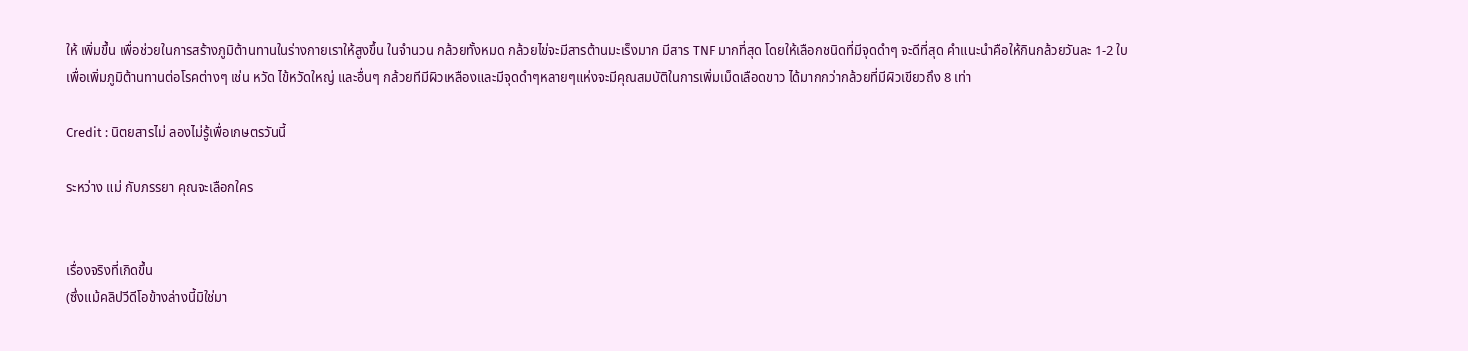ให้ เพิ่มขึ้น เพื่อช่วยในการสร้างภูมิต้านทานในร่างกายเราให้สูงขึ้น ในจำนวน กล้วยทั้งหมด กล้วยไข่จะมีสารต้านมะเร็งมาก มีสาร TNF มากที่สุด โดยให้เลือกชนิดที่มีจุดดำๆ จะดีที่สุด คำแนะนำคือให้กินกล้วยวันละ 1-2 ใบเพื่อเพิ่มภูมิต้านทานต่อโรคต่างๆ เช่น หวัด ไข้หวัดใหญ่ และอื่นๆ กล้วยทีมีผิวเหลืองและมีจุดดำๆหลายๆแห่งจะมีคุณสมบัติในการเพิ่มเม็ดเลือดขาว ได้มากกว่ากล้วยที่มีผิวเขียวถึง 8 เท่า

Credit : นิตยสารไม่ ลองไม่รู้เพื่อเกษตรวันนี้

ระหว่าง แม่ กับภรรยา คุณจะเลือกใคร


เรื่องจริงที่เกิดขึ้น
(ซึ่งแม้คลิปวีดีโอข้างล่างนี้มิใช่มา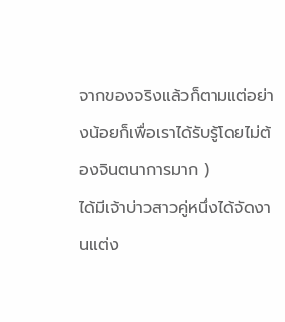จากของจริงแล้วก็ตามแต่อย่างน้อยก็เพื่อเราได้รับรู้โดยไม่ต้องจินตนาการมาก )
ได้มีเจ้าบ่าวสาวคู่หนึ่งได้จัดงานแต่ง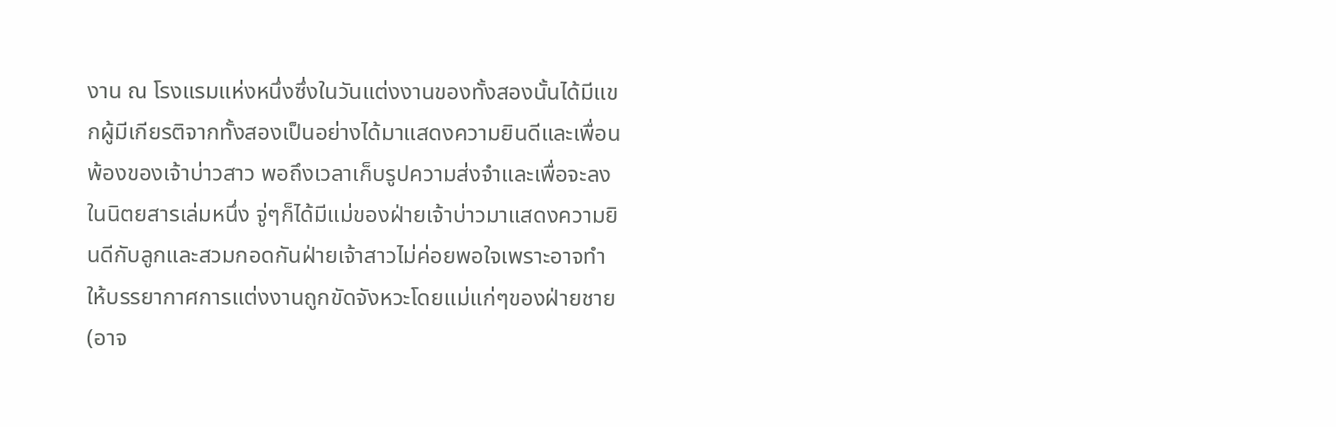งาน ณ โรงแรมแห่งหนึ่งซึ่งในวันแต่งงานของทั้งสองนั้นได้มีแขกผู้มีเกียรติจากทั้งสองเป็นอย่างได้มาแสดงความยินดีและเพื่อนพ้องของเจ้าบ่าวสาว พอถึงเวลาเก็บรูปความส่งจำและเพื่อจะลงในนิตยสารเล่มหนึ่ง จู่ๆก็ได้มีแม่ของฝ่ายเจ้าบ่าวมาแสดงความยินดีกับลูกและสวมกอดกันฝ่ายเจ้าสาวไม่ค่อยพอใจเพราะอาจทำให้บรรยากาศการแต่งงานถูกขัดจังหวะโดยแม่แก่ๆของฝ่ายชาย(อาจ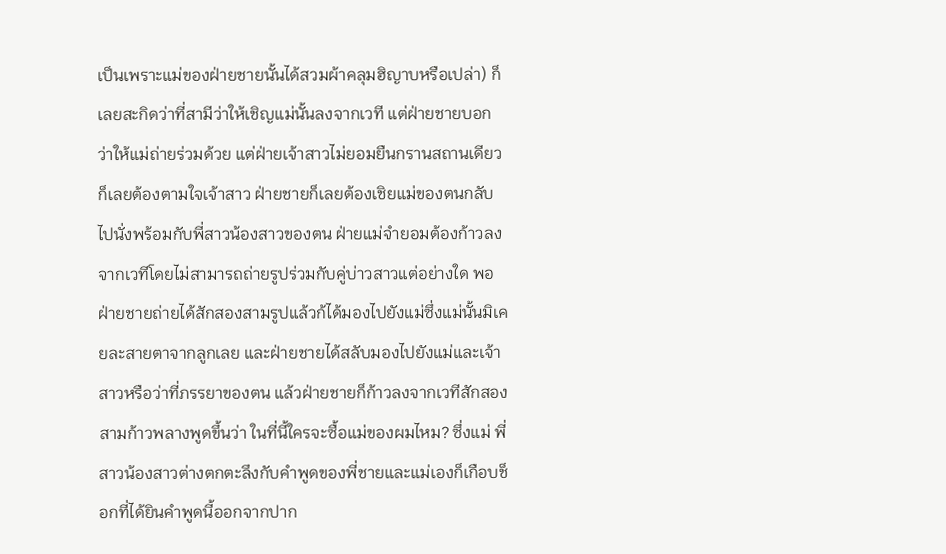เป็นเพราะแม่ของฝ่ายชายนั้นได้สวมผ้าคลุมฮิญาบหรือเปล่า) ก็เลยสะกิดว่าที่สามีว่าให้เชิญแม่นั้นลงจากเวที แต่ฝ่ายชายบอกว่าให้แม่ถ่ายร่วมด้วย แต่ฝ่ายเจ้าสาวไม่ยอมยืนกรานสถานเดียวก็เลยต้องตามใจเจ้าสาว ฝ่ายชายก็เลยต้องเชิยแม่ของตนกลับไปนั่งพร้อมกับพี่สาวน้องสาวของตน ฝ่ายแม่จำยอมต้องก้าวลงจากเวทีโดยไม่สามารถถ่ายรูปร่วมกับคู่บ่าวสาวแต่อย่างใด พอฝ่ายชายถ่ายได้สักสองสามรูปแล้วก้ได้มองไปยังแม่ซึ่งแม่นั้นมิเคยละสายตาจากลูกเลย และฝ่ายชายได้สลับมองไปยังแม่และเจ้าสาวหรือว่าที่ภรรยาของตน แล้วฝ่ายชายก็ก้าวลงจากเวทีสักสองสามก้าวพลางพูดขึ้นว่า ในที่นี้ใครจะซื้อแม่ของผมไหม? ซึ่งแม่ พี่สาวน้องสาวต่างตกตะลึงกับคำพูดของพี่ชายและแม่เองก็เกือบช็อกที่ได้ยินคำพูดนี้ออกจากปาก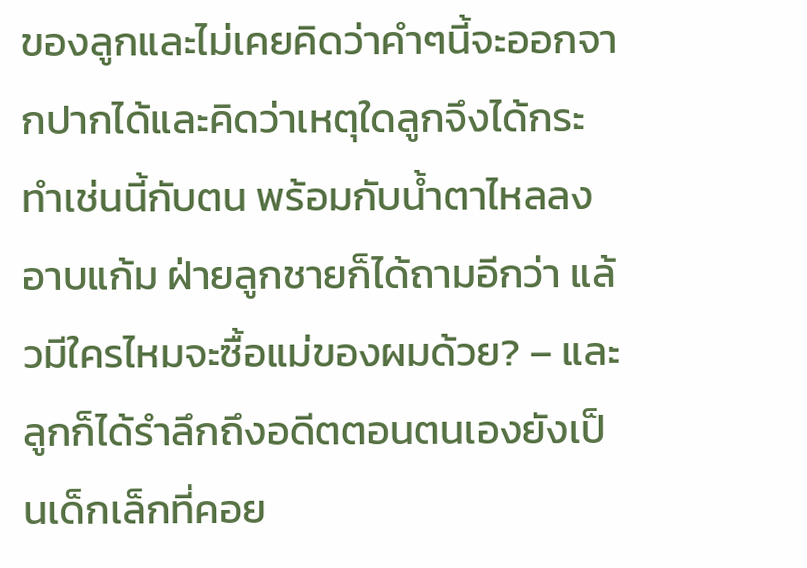ของลูกและไม่เคยคิดว่าคำๆนี้จะออกจากปากได้และคิดว่าเหตุใดลูกจึงได้กระทำเช่นนี้กับตน พร้อมกับน้ำตาไหลลงอาบแก้ม ฝ่ายลูกชายก็ได้ถามอีกว่า แล้วมีใครไหมจะซื้อแม่ของผมด้วย? – และลูกก็ได้รำลึกถึงอดีตตอนตนเองยังเป็นเด็กเล็กที่คอย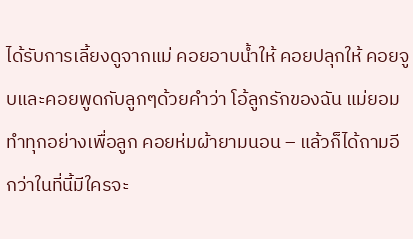ได้รับการเลี้ยงดูจากแม่ คอยอาบน้ำให้ คอยปลุกให้ คอยจูบและคอยพูดกับลูกๆด้วยคำว่า โอ้ลูกรักของฉัน แม่ยอมทำทุกอย่างเพื่อลูก คอยห่มผ้ายามนอน – แล้วก็ได้ถามอีกว่าในที่นี้มีใครจะ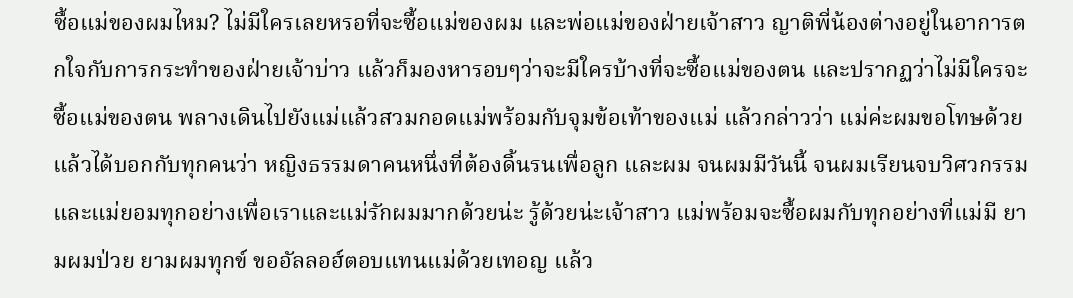ซื้อแม่ของผมไหม? ไม่มีใครเลยหรอที่จะซื้อแม่ของผม และพ่อแม่ของฝ่ายเจ้าสาว ญาติพี่น้องต่างอยู่ในอาการตกใจกับการกระทำของฝ่ายเจ้าบ่าว แล้วก็มองหารอบๆว่าจะมีใครบ้างที่จะซื้อแม่ของตน และปรากฏว่าไม่มีใครจะซื้อแม่ของตน พลางเดินไปยังแม่แล้วสวมกอดแม่พร้อมกับจุมข้อเท้าของแม่ แล้วกล่าวว่า แม่ค่ะผมขอโทษด้วย แล้วได้บอกกับทุกคนว่า หญิงธรรมดาคนหนึ่งที่ต้องดิ้นรนเพื่อลูก และผม จนผมมีวันนี้ จนผมเรียนจบวิศวกรรม และแม่ยอมทุกอย่างเพื่อเราและแม่รักผมมากด้วยน่ะ รู้ด้วยน่ะเจ้าสาว แม่พร้อมจะซื้อผมกับทุกอย่างที่แม่มี ยามผมป่วย ยามผมทุกข์ ขออัลลอฮ์ตอบแทนแม่ด้วยเทอญ แล้ว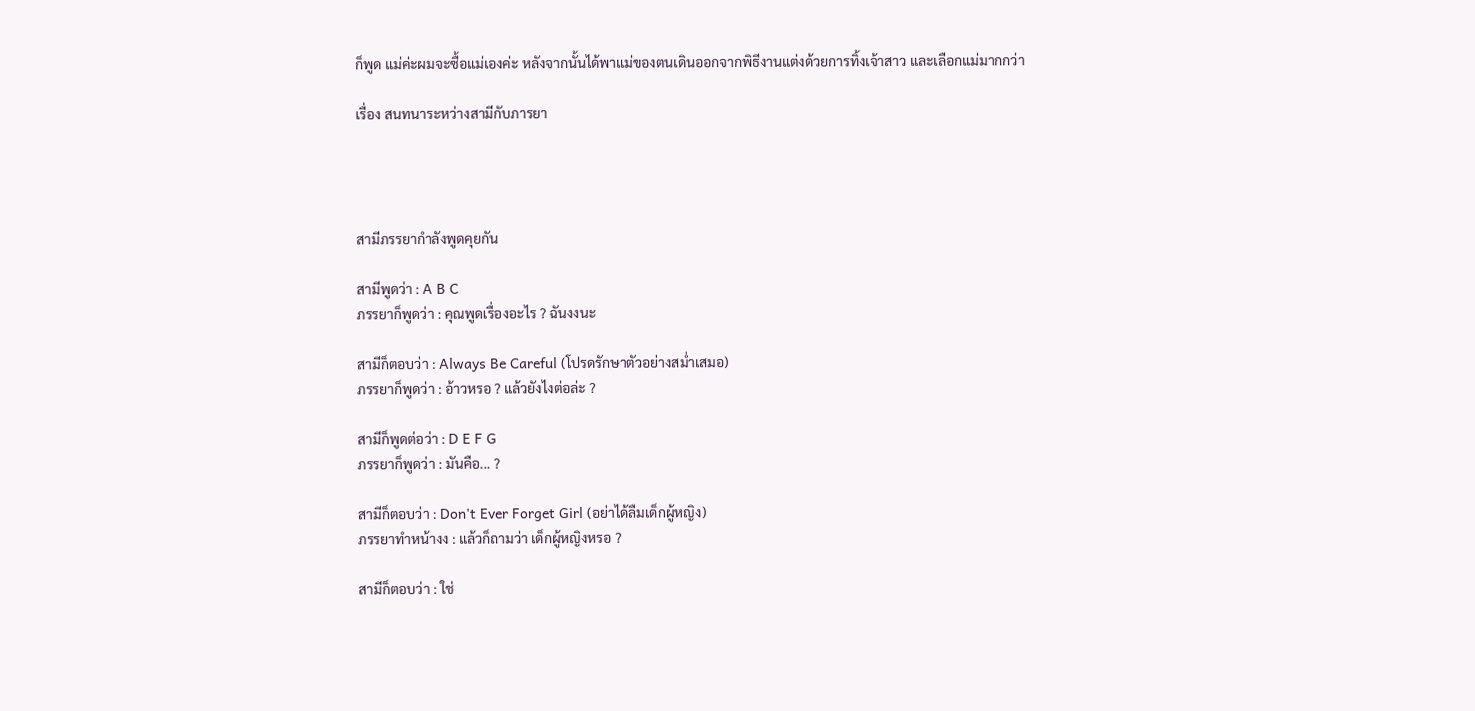ก็พูด แม่ค่ะผมจะซื้อแม่เองค่ะ หลังจากนั้นได้พาแม่ของตนเดินออกจากพิธีงานแต่งด้วยการทิ้งเจ้าสาว และเลือกแม่มากกว่า

เรื่อง สนทนาระหว่างสามีกับภารยา




สามีภรรยากำลังพูดคุยกัน

สามีพูดว่า : A B C
ภรรยาก็พูดว่า : คุณพูดเรื่องอะไร ? ฉันงงนะ

สามีก็ตอบว่า : Always Be Careful (โปรดรักษาตัวอย่างสม่ำเสมอ)
ภรรยาก็พูดว่า : อ้าวหรอ ? แล้วยังไงต่อล่ะ ?

สามีก็พูดต่อว่า : D E F G
ภรรยาก็พูดว่า : มันคือ... ?

สามีก็ตอบว่า : Don't Ever Forget Girl (อย่าได้ลืมเด็กผู้หญิง)
ภรรยาทำหน้างง : แล้วก็ถามว่า เด็กผู้หญิงหรอ ?

สามีก็ตอบว่า : ใช่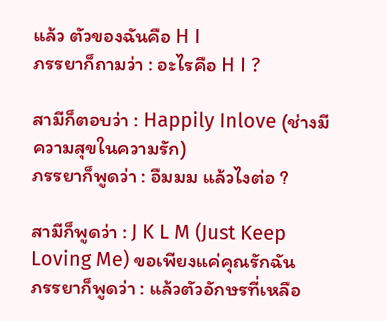แล้ว ตัวของฉันคือ H I
ภรรยาก็ถามว่า : อะไรคือ H I ?

สามีก็ตอบว่า : Happily Inlove (ช่างมีความสุขในความรัก)
ภรรยาก็พูดว่า : อืมมม แล้วไงต่อ ?

สามีก็พูดว่า : J K L M (Just Keep Loving Me) ขอเพียงแค่คุณรักฉัน
ภรรยาก็พูดว่า : แล้วตัวอักษรที่เหลือ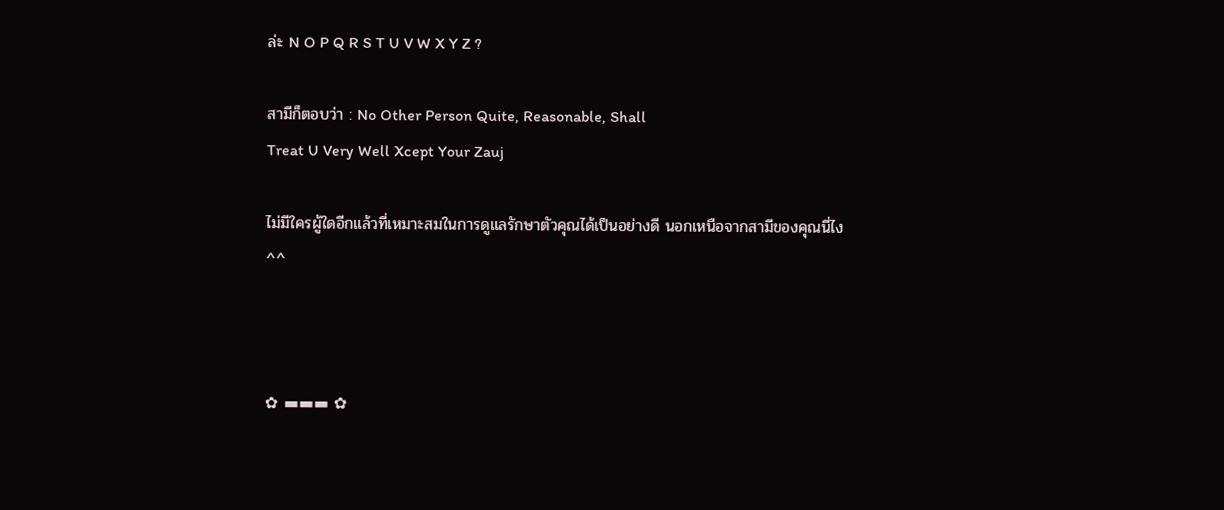ล่ะ N O P Q R S T U V W X Y Z ?

สามีก็ตอบว่า : No Other Person Quite, Reasonable, Shall
Treat U Very Well Xcept Your Zauj

ไม่มีใครผู้ใดอีกแล้วที่เหมาะสมในการดูแลรักษาตัวคุณได้เป็นอย่างดี นอกเหนือจากสามีของคุณนี่ไง ^^



✿ ▬▬▬ ✿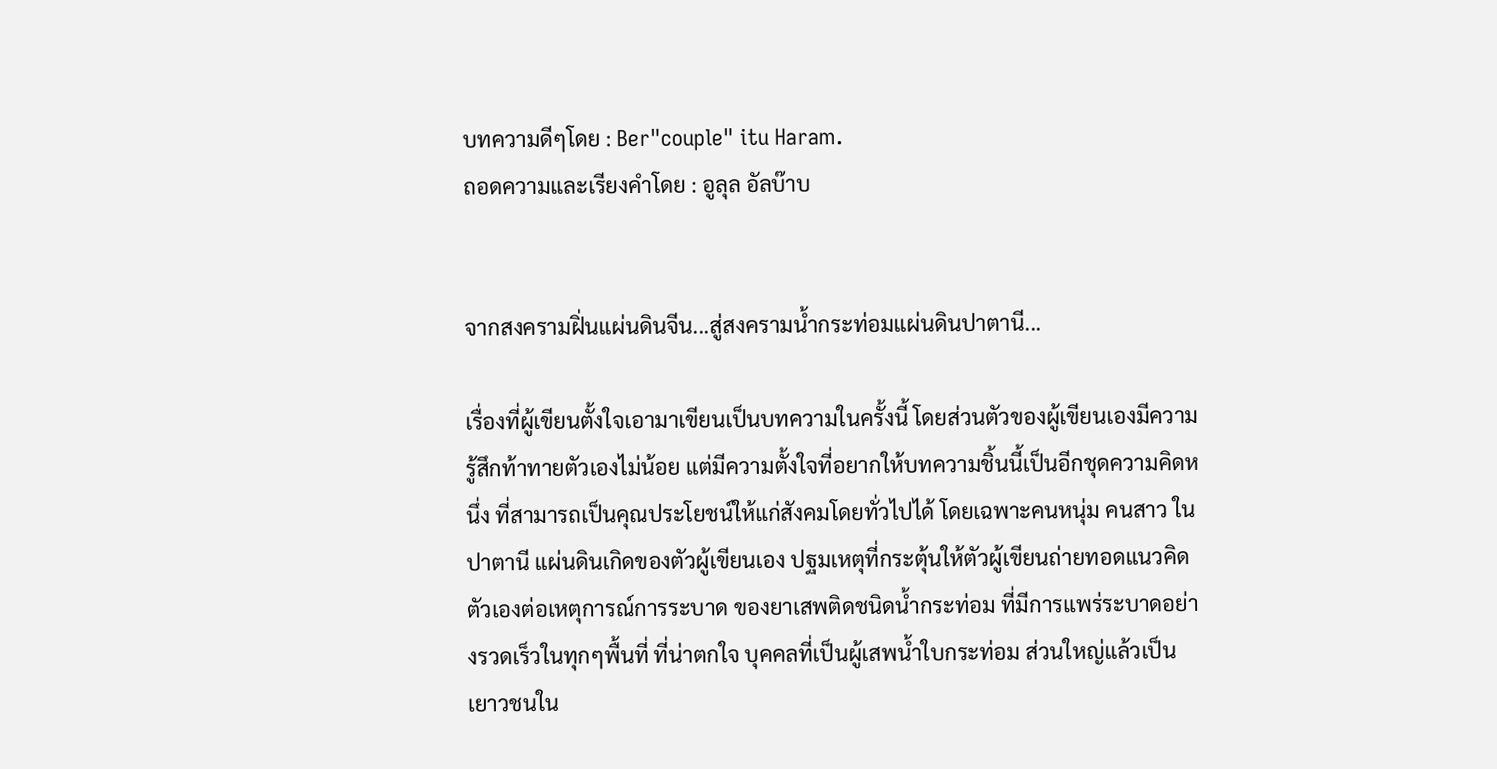บทความดีๆโดย : Ber"couple" itu Haram.
ถอดความและเรียงคำโดย : อูลุล อัลบ๊าบ


จากสงครามฝิ่นแผ่นดินจีน...สู่สงครามน้ำกระท่อมแผ่นดินปาตานี...

เรื่องที่ผู้เขียนตั้งใจเอามาเขียนเป็นบทความในครั้งนี้ โดยส่วนตัวของผู้เขียนเองมีความรู้สึกท้าทายตัวเองไม่น้อย แต่มีความตั้งใจที่อยากให้บทความชิ้นนี้เป็นอีกชุดความคิดหนึ่ง ที่สามารถเป็นคุณประโยชน์ให้แก่สังคมโดยทั่วไปได้ โดยเฉพาะคนหนุ่ม คนสาว ในปาตานี แผ่นดินเกิดของตัวผู้เขียนเอง ปฐมเหตุที่กระตุ้นให้ตัวผู้เขียนถ่ายทอดแนวคิดตัวเองต่อเหตุการณ์การระบาด ของยาเสพติดชนิดน้ำกระท่อม ที่มีการแพร่ระบาดอย่างรวดเร็วในทุกๆพื้นที่ ที่น่าตกใจ บุคคลที่เป็นผู้เสพน้ำใบกระท่อม ส่วนใหญ่แล้วเป็นเยาวชนใน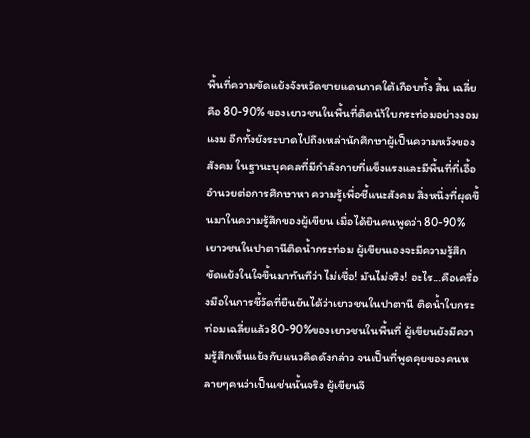พื้นที่ความขัดแย้งจังหวัดชายแดนภาคใต้เกือบทั้ง สิ้น เฉลี่ยคือ 80-90% ของเยาวชนในพื้นที่ติดนำ้ใบกระท่อมอย่างงอมแงม อีกทั้งยังระบาดไปถึงเหล่านักศึกษาผู้เป็นความหวังของสังคม ในฐานะบุคคลที่มีกำลังกายที่แข็งแรงและมีพื้นที่ที่เอื้ออำนวยต่อการศึกษาหา ความรู้เพื่อชี้แนะสังคม สิ่งหนึ่งที่ผุดขึ้นมาในความรู้สึกของผู้เขียน เมื่อได้ยินคนพูดว่า 80-90% เยาวชนในปาตานีติดน้ำกระท่อม ผู้เขียนเองจะมีความรู้สึกขัดแย้งในใจขึ้นมาทันทีว่า ไม่เชื่อ! มันไม่จริง! อะไร...คือเครื่องมือในการชี้วัดที่ยืนยันได้ว่าเยาวชนในปาตานี ติดน้ำใบกระท่อมเฉลี่ยแล้ว80-90%ของเยาวชนในพื้นที่ ผู้เขียนยังมีความรู้สึกเห็นแย้งกับแนวคิดดังกล่าว จนเป็นที่พูดคุยของคนหลายๆคนว่าเป็นเช่นนั้นจริง ผู้เขียนจึ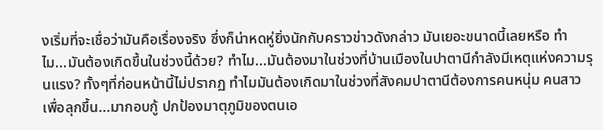งเริ่มที่จะเชื่อว่ามันคือเรื่องจริง ซึ่งก็น่าหดหู่ยิ่งนักกับคราวข่าวดังกล่าว มันเยอะขนาดนี้เลยหรือ ทำไม...มันต้องเกิดขึ้นในช่วงนี้ด้วย? ทำไม...มันต้องมาในช่วงที่บ้านเมืองในปาตานีกำลังมีเหตุแห่งความรุนแรง? ทั้งๆที่ก่อนหน้านี้ไม่ปรากฏ ทำไมมันต้องเกิดมาในช่วงที่สังคมปาตานีต้องการคนหนุ่ม คนสาว เพื่อลุกขึ้น...มากอบกู้ ปกป้องมาตุภูมิของตนเอ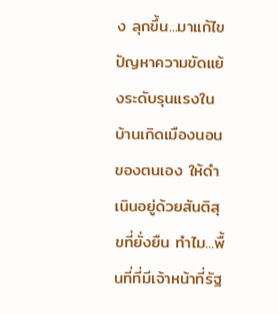ง ลุกขึ้น...มาแก้ไขปัญหาความขัดแย้งระดับรุนแรงในบ้านเกิดเมืองนอนของตนเอง ให้ดำเนินอยู่ด้วยสันติสุขที่ยั่งยืน ทำไม...พื้นที่ที่มีเจ้าหน้าที่รัฐ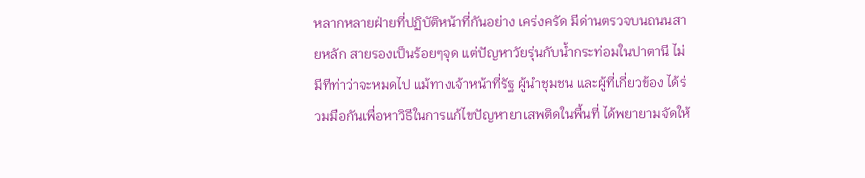หลากหลายฝ่ายที่ปฏิบัติหน้าที่กันอย่าง เคร่งครัด มีด่านตรวจบนถนนสายหลัก สายรองเป็นร้อยๆจุด แต่ปัญหาวัยรุ่นกับน้ำกระท่อมในปาตานี ไม่มีทีท่าว่าจะหมดไป แม้ทางเจ้าหน้าที่รัฐ ผู้นำชุมชน และผู้ที่เกี่ยวข้อง ได้ร่วมมือกันเพื่อหาวิธีในการแก้ไขปัญหายาเสพติดในพื้นที่ ได้พยายามจัดให้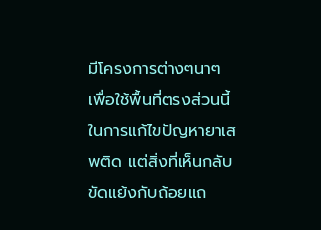มีโครงการต่างๆนาๆ เพื่อใช้พื้นที่ตรงส่วนนี้ในการแก้ไขปัญหายาเสพติด แต่สิ่งที่เห็นกลับขัดแย้งกับถ้อยแถ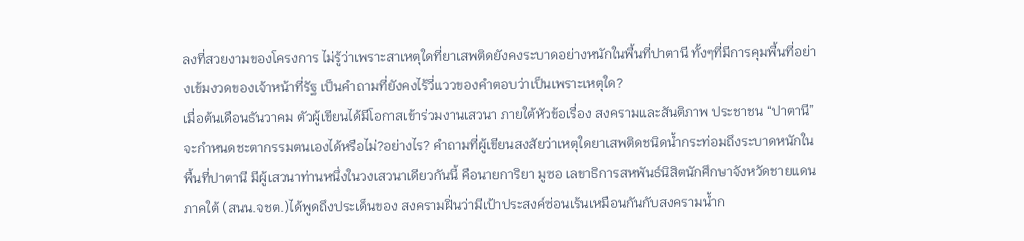ลงที่สวยงามของโครงการ ไม่รู้ว่าเพราะสาเหตุใดที่ยาเสพติดยังคงระบาดอย่างหนักในพื้นที่ปาตานี ทั้งๆที่มีการคุมพื้นที่อย่างเข้มงวดของเจ้าหน้าที่รัฐ เป็นคำถามที่ยังคงไร้วี่แววของคำตอบว่าเป็นเพราะเหตุใด?
เมื่อต้นเดือนธันวาคม ตัวผู้เขียนได้มีโอกาสเข้าร่วมงานเสวนา ภายใต้หัวข้อเรื่อง สงครามและสันติภาพ ประชาชน “ปาตานี” จะกำหนดชะตากรรมตนเองได้หรือไม่?อย่างไร? คำถามที่ผู้เขียนสงสัยว่าเหตุใดยาเสพติดชนิดน้ำกระท่อมถึงระบาดหนักใน พื้นที่ปาตานี มีผู้เสวนาท่านหนึ่งในวงเสวนาเดียวกันนี้ คือนายการิยา มูซอ เลขาธิการสหพันธ์นิสิตนักศึกษาจังหวัดชายแดนภาคใต้ (สนน.จชต.)ได้พูดถึงประเด็นของ สงครามฝิ่นว่ามีเป้าประสงค์ซ่อนเร้นเหมือนกันกับสงครามน้ำก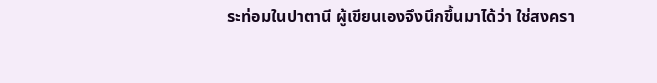ระท่อมในปาตานี ผู้เขียนเองจึงนึกขึ้นมาได้ว่า ใช่สงครา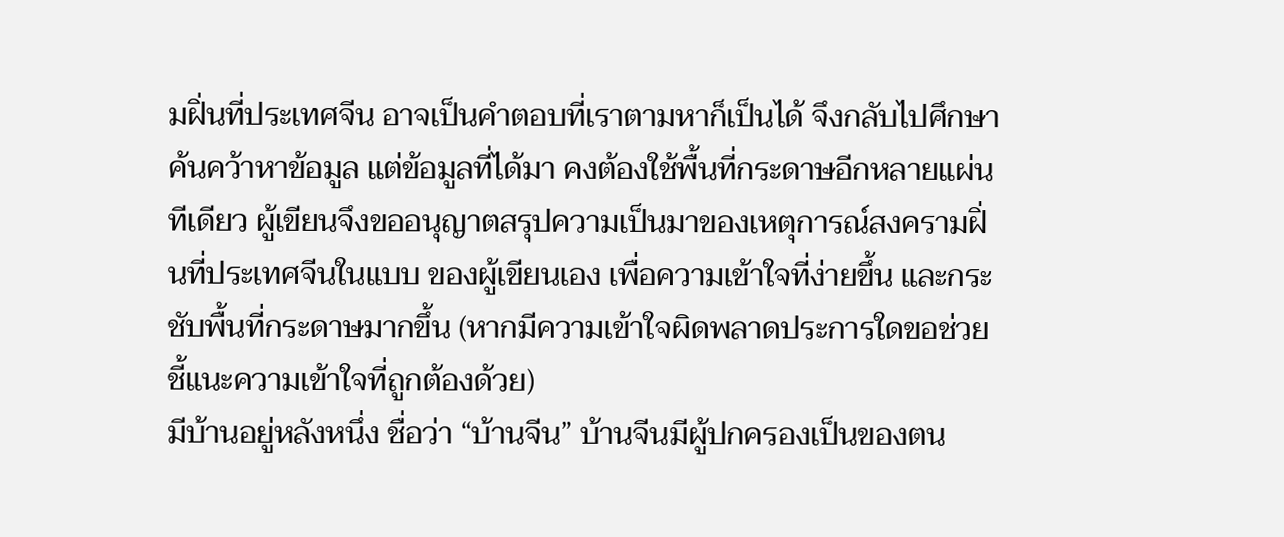มฝิ่นที่ประเทศจีน อาจเป็นคำตอบที่เราตามหาก็เป็นได้ จึงกลับไปศึกษา ค้นคว้าหาข้อมูล แต่ข้อมูลที่ได้มา คงต้องใช้พื้นที่กระดาษอีกหลายแผ่นทีเดียว ผู้เขียนจึงขออนุญาตสรุปความเป็นมาของเหตุการณ์สงครามฝิ่นที่ประเทศจีนในแบบ ของผู้เขียนเอง เพื่อความเข้าใจที่ง่ายขึ้น และกระชับพื้นที่กระดาษมากขึ้น (หากมีความเข้าใจผิดพลาดประการใดขอช่วยชี้แนะความเข้าใจที่ถูกต้องด้วย)
มีบ้านอยู่หลังหนึ่ง ชื่อว่า “บ้านจีน” บ้านจีนมีผู้ปกครองเป็นของตน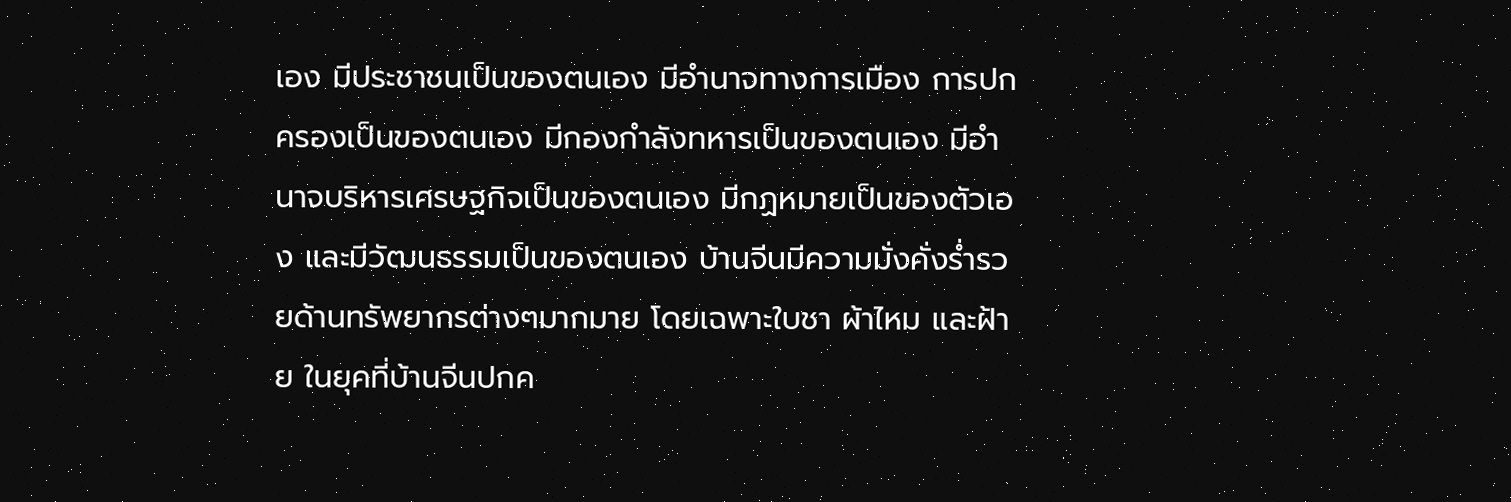เอง มีประชาชนเป็นของตนเอง มีอำนาจทางการเมือง การปกครองเป็นของตนเอง มีกองกำลังทหารเป็นของตนเอง มีอำนาจบริหารเศรษฐกิจเป็นของตนเอง มีกฏหมายเป็นของตัวเอง และมีวัฒนธรรมเป็นของตนเอง บ้านจีนมีความมั่งคั่งร่ำรวยด้านทรัพยากรต่างๆมากมาย โดยเฉพาะใบชา ผ้าไหม และฝ้าย ในยุคที่บ้านจีนปกค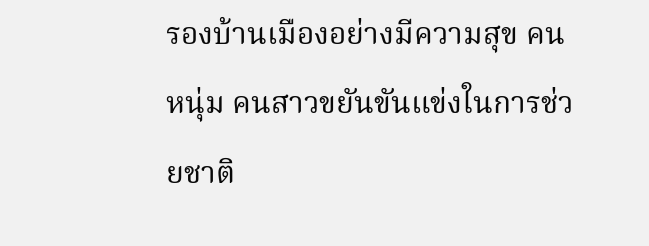รองบ้านเมืองอย่างมีความสุข คนหนุ่ม คนสาวขยันขันแข่งในการช่วยชาติ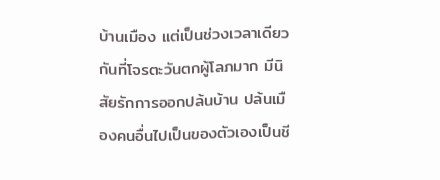บ้านเมือง แต่เป็นช่วงเวลาเดียวกันที่โจรตะวันตกผู้โลภมาก มีนิสัยรักการออกปล้นบ้าน ปล้นเมืองคนอื่นไปเป็นของตัวเองเป็นชี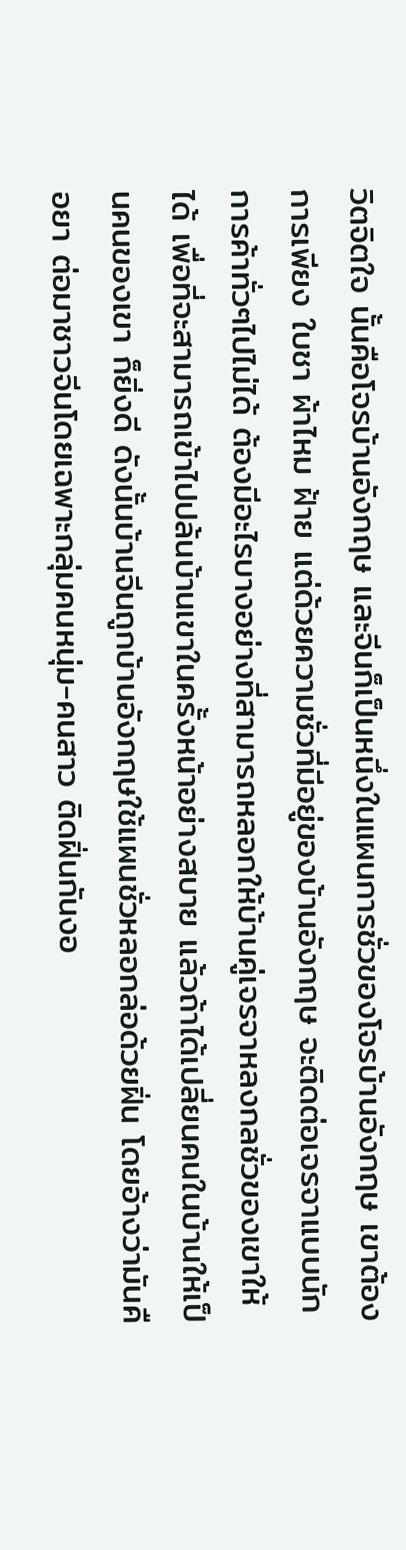วิตจิตใจ นั้นคือโจรบ้านอังกฤษ และจีนก็เป็นหนึ่งในแผนการชั่วของโจรบ้านอังกฤษ เขาต้องการเพียง ใบชา ผ้าไหม ฝ้าย แต่ด้วยความชั่วที่มีอยู่ของบ้านอังกฤษ จะติดต่อเจรจาแบบนักการค้าทั่วๆไปไม่ได้ ต้องมีอะไรบางอย่างที่สามารถหลอกให้บ้านคู่เจรจาหลงกลชั่วของเขาให้ได้ เพื่อที่จะสามารถเข้าไปปล้นบ้านเขาในครั้งหน้าอย่างสบาย แล้วถ้าได้เปลี่ยนคนในบ้านให้เป็นคนของเขา ก็ยิ่งดี ดังนั้นบ้านจีนถูกบ้านอังกฤษใช้แผนชั่วหลอกล่อด้วยฝิ่น โดยอ้างว่ามันคือยา ต่อมาชาวจีนโดยเฉพาะกลุ่มคนหนุ่ม-คนสาว ติดฝิ่นกันงอ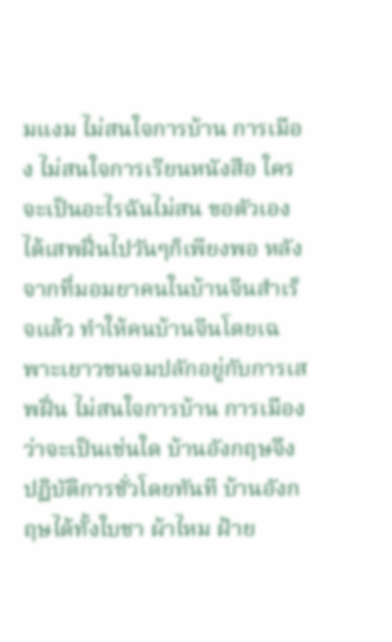มแงม ไม่สนใจการบ้าน การเมือง ไม่สนใจการเรียนหนังสือ ใครจะเป็นอะไรฉันไม่สน ขอตัวเองได้เสพฝิ่นไปวันๆก็เพียงพอ หลังจากที่มอมยาคนในบ้านจีนสำเร็จแล้ว ทำให้คนบ้านจีนโดยเฉพาะเยาวชนจมปลักอยู่กับการเสพฝิ่น ไม่สนใจการบ้าน การเมืองว่าจะเป็นเช่นใด บ้านอังกฤษจึงปฏิบัติการชั่วโดยทันที บ้านอังกฤษได้ทั้งใบชา ผ้าไหม ฝ้าย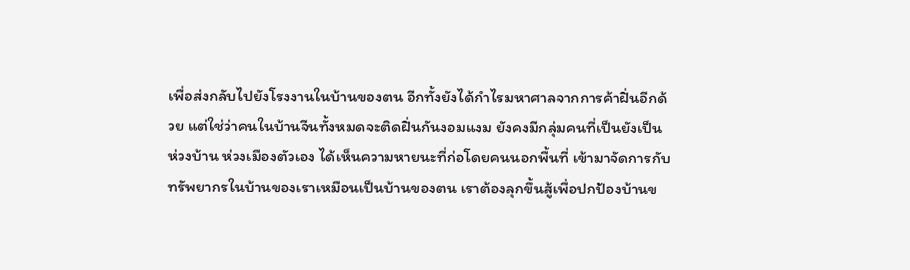เพื่อส่งกลับไปยังโรงงานในบ้านของตน อีกทั้งยังได้กำไรมหาศาลจากการค้าฝิ่นอีกด้วย แต่ใช่ว่าคนในบ้านจีนทั้งหมดจะติดฝิ่นกันงอมแงม ยังคงมีกลุ่มคนที่เป็นยังเป็นห่วงบ้าน ห่วงเมืองตัวเอง ได้เห็นความหายนะที่ก่อโดยคนนอกพื้นที่ เข้ามาจัดการกับทรัพยากรในบ้านของเราเหมือนเป็นบ้านของตน เราต้องลุกขึ้นสู้เพื่อปกป้องบ้านข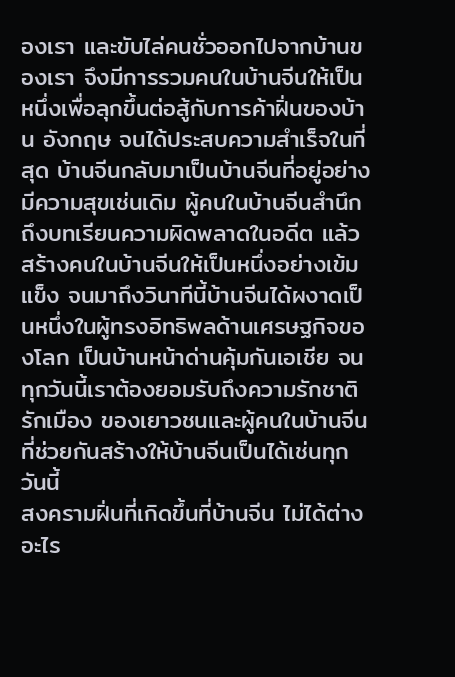องเรา และขับไล่คนชั่วออกไปจากบ้านของเรา จึงมีการรวมคนในบ้านจีนให้เป็นหนึ่งเพื่อลุกขึ้นต่อสู้กับการค้าฝิ่นของบ้าน อังกฤษ จนได้ประสบความสำเร็จในที่สุด บ้านจีนกลับมาเป็นบ้านจีนที่อยู่อย่างมีความสุขเช่นเดิม ผู้คนในบ้านจีนสำนึกถึงบทเรียนความผิดพลาดในอดีต แล้วสร้างคนในบ้านจีนให้เป็นหนึ่งอย่างเข้มแข็ง จนมาถึงวินาทีนี้บ้านจีนได้ผงาดเป็นหนึ่งในผู้ทรงอิทธิพลด้านเศรษฐกิจของโลก เป็นบ้านหน้าด่านคุ้มกันเอเชีย จนทุกวันนี้เราต้องยอมรับถึงความรักชาติ รักเมือง ของเยาวชนและผู้คนในบ้านจีนที่ช่วยกันสร้างให้บ้านจีนเป็นได้เช่นทุกวันนี้
สงครามฝิ่นที่เกิดขึ้นที่บ้านจีน ไม่ได้ต่างอะไร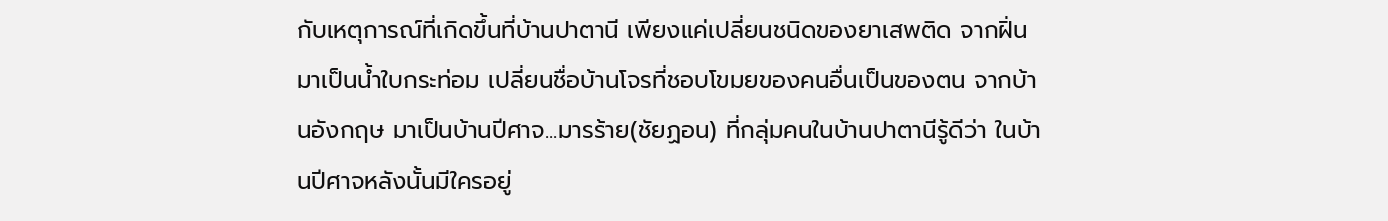กับเหตุการณ์ที่เกิดขึ้นที่บ้านปาตานี เพียงแค่เปลี่ยนชนิดของยาเสพติด จากฝิ่นมาเป็นน้ำใบกระท่อม เปลี่ยนชื่อบ้านโจรที่ชอบโขมยของคนอื่นเป็นของตน จากบ้านอังกฤษ มาเป็นบ้านปีศาจ...มารร้าย(ชัยฏอน) ที่กลุ่มคนในบ้านปาตานีรู้ดีว่า ในบ้านปีศาจหลังนั้นมีใครอยู่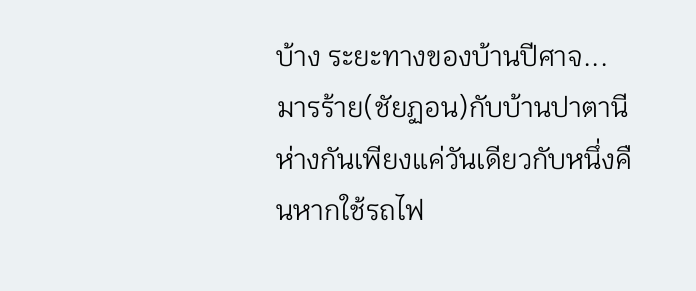บ้าง ระยะทางของบ้านปีศาจ...มารร้าย(ชัยฏอน)กับบ้านปาตานี ห่างกันเพียงแค่วันเดียวกับหนึ่งคืนหากใช้รถไฟ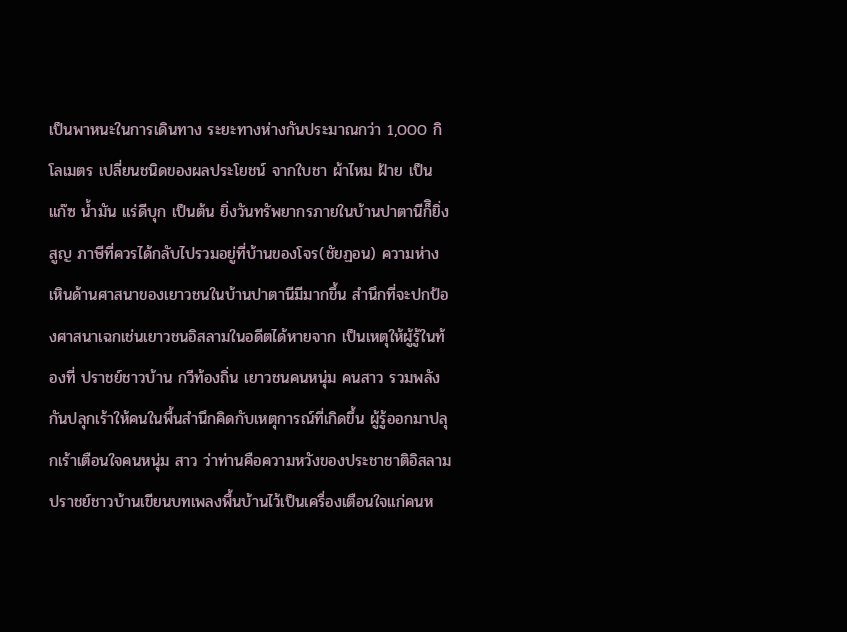เป็นพาหนะในการเดินทาง ระยะทางห่างกันประมาณกว่า 1,000 กิโลเมตร เปลี่ยนชนิดของผลประโยชน์ จากใบชา ผ้าไหม ฝ้าย เป็น แก๊ซ น้ำมัน แร่ดีบุก เป็นต้น ยิ่งวันทรัพยากรภายในบ้านปาตานีก็ิยิ่งสูญ ภาษีที่ควรได้กลับไปรวมอยู่ที่บ้านของโจร(ชัยฏอน) ความห่างเหินด้านศาสนาของเยาวชนในบ้านปาตานีมีมากขึ้น สำนึกที่จะปกป้องศาสนาเฉกเช่นเยาวชนอิสลามในอดีตได้หายจาก เป็นเหตุให้ผู้รู้ในท้องที่ ปราชย์ชาวบ้าน กวีท้องถิ่น เยาวชนคนหนุ่ม คนสาว รวมพลังกันปลุกเร้าให้คนในพื้นสำนึกคิดกับเหตุการณ์ที่เกิดขึ้น ผู้รู้ออกมาปลุกเร้าเตือนใจคนหนุ่ม สาว ว่าท่านคือความหวังของประชาชาติอิสลาม ปราชย์ชาวบ้านเขียนบทเพลงพื้นบ้านไว้เป็นเครื่องเตือนใจแก่คนห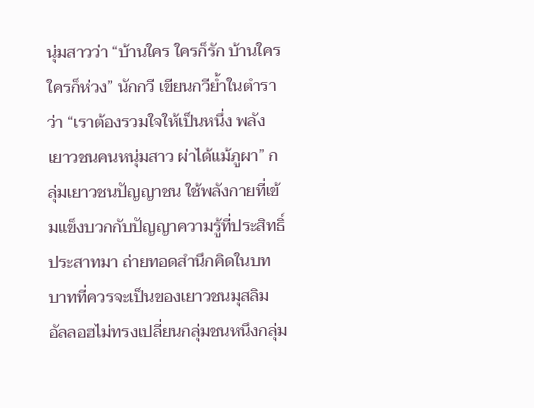นุ่มสาวว่า “บ้านใคร ใครก็รัก บ้านใคร ใครก็ห่วง” นักกวี เขียนกวีย้ำในตำราว่า “เราต้องรวมใจให้เป็นหนึ่ง พลังเยาวชนคนหนุ่มสาว ผ่าได้แม้ภูผา” กลุ่มเยาวชนปัญญาชน ใช้พลังกายที่เข้มแข็งบวกกับปัญญาความรู้ที่ประสิทธิ์ประสาทมา ถ่ายทอดสำนึกคิดในบทบาทที่ควรจะเป็นของเยาวชนมุสลิม อัลลอฮไม่ทรงเปลี่ยนกลุ่มชนหนึงกลุ่ม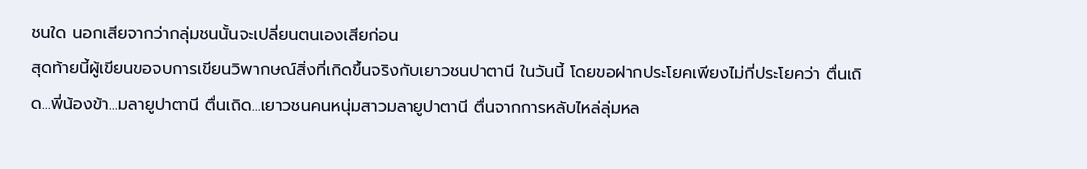ชนใด นอกเสียจากว่ากลุ่มชนนั้นจะเปลี่ยนตนเองเสียก่อน
สุดท้ายนี้ผู้เขียนขอจบการเขียนวิพากษณ์สิ่งที่เกิดขึ้นจริงกับเยาวชนปาตานี ในวันนี้ โดยขอฝากประโยคเพียงไม่กี่ประโยคว่า ตื่นเถิด...พี่น้องข้า...มลายูปาตานี ตื่นเถิด...เยาวชนคนหนุ่มสาวมลายูปาตานี ตื่นจากการหลับไหล่ลุ่มหล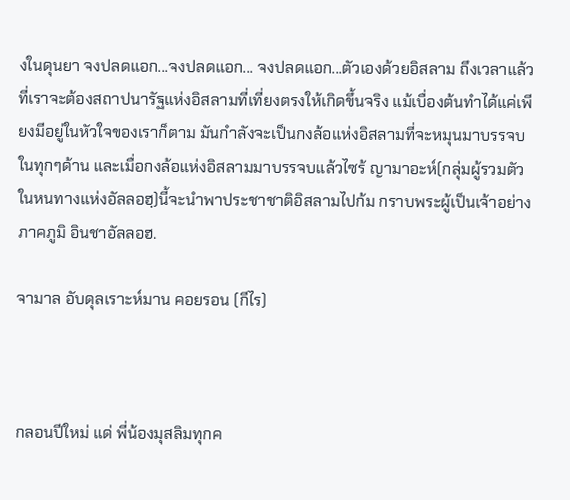งในดุนยา จงปลดแอก...จงปลดแอก... จงปลดแอก...ตัวเองด้วยอิสลาม ถึงเวลาแล้ว ที่เราจะต้องสถาปนารัฐแห่งอิสลามที่เที่ยงตรงให้เกิดขึ้นจริง แม้เบื่องต้นทำได้แค่เพียงมีอยู่ในหัวใจของเราก็ตาม มันกำลังจะเป็นกงล้อแห่งอิสลามที่จะหมุนมาบรรจบในทุกๆด้าน และเมื่อกงล้อแห่งอิสลามมาบรรจบแล้วไซร้ ญามาอะห์(กลุ่มผู้รวมตัวในหนทางแห่งอัลลอฮฺ)นี้จะนำพาประชาชาติอิสลามไปก้ม กราบพระผู้เป็นเจ้าอย่างภาคภูมิ อินชาอัลลอฮ.

จามาล อับดุลเราะห์มาน คอยรอน (กีไร)



กลอนปีใหม่ แด่ พี่น้องมุสลิมทุกค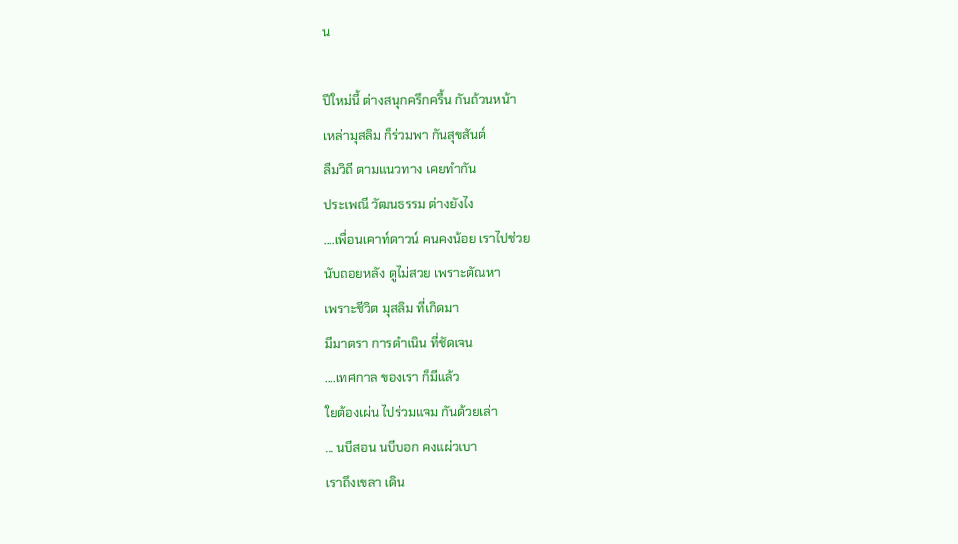น

ปีใหม่นี้ ต่างสนุกครึกครื้น กันถ้วนหน้า
เหล่ามุสลิม ก็ร่วมพา กันสุขสันต์
ลืมวิถี ตามแนวทาง เคยทำกัน
ประเพณี วัฒนธรรม ต่างยังไง
....เพื่อนเคาท์ดาวน์ คนคงน้อย เราไปช่วย
นับถอยหลัง ดูไม่สวย เพราะตัณหา
เพราะชีวิต มุสลิม ที่เกิดมา
มีมาตรา การดำเนิน ที่ชัดเจน
....เทศกาล ของเรา ก็มีแล้ว
ใยต้องเผ่น ไปร่วมแจม กันด้วยเล่า
... นบีสอน นบีบอก คงแผ่วเบา
เราถึงเขลา เดิน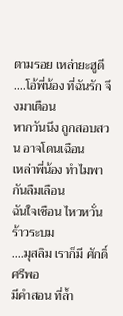ตามรอย เหล่ายะฮูดี
....โอ้พี่น้อง ที่ฉันรัก จึงมาเตือน
หากวันนึง ถูกสอบสวน อาจโดนเฉือน
เหล่าพี่น้อง ทำไมพา กันลืมเลือน
ฉันใจเชือน ไหวหวั่น ร้าวระบม
....มุสลิม เราก็มี ศักดิ์ศรีพอ
มีคำสอน ที่ล้ำ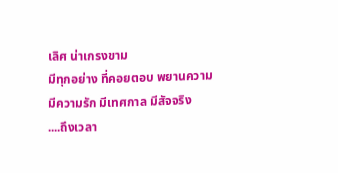เลิศ น่าเกรงขาม
มีทุกอย่าง ที่คอยตอบ พยานความ
มีความรัก มีเทศกาล มีสัจจริง
....ถึงเวลา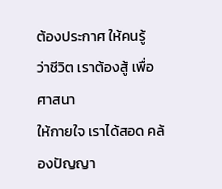ต้องประกาศ ให้คนรู้
ว่าชีวิต เราต้องสู้ เพื่อศาสนา
ให้กายใจ เราได้สอด คล้องปัญญา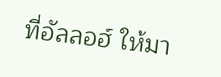ที่อัลลอฮ์ ให้มา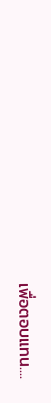เพื่อตอบแทน....